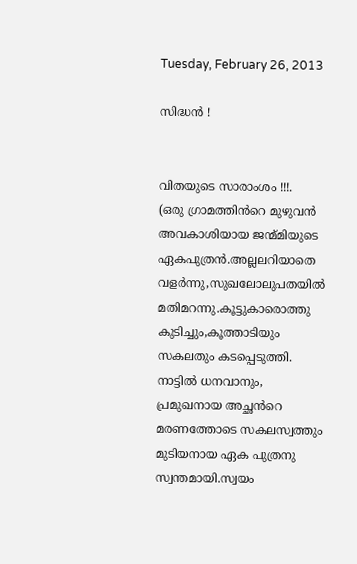Tuesday, February 26, 2013

സിദ്ധന്‍ !


വിതയുടെ സാരാംശം !!!.
(ഒരു ഗ്രാമത്തിൻറെ മുഴുവൻ അവകാശിയായ ജന്മ്മിയുടെ ഏകപുത്രൻ.അല്ലലറിയാതെ വളർന്നു,സുഖലോലുപതയിൽ മതിമറന്നു.കൂട്ടുകാരൊത്തു കുടിച്ചും,കൂത്താടിയും സകലതും കടപ്പെടുത്തി. നാട്ടിൽ ധനവാനും, പ്രമുഖനായ അച്ഛൻറെ മരണത്തോടെ സകലസ്വത്തും മുടിയനായ ഏക പുത്രനു സ്വന്തമായി.സ്വയം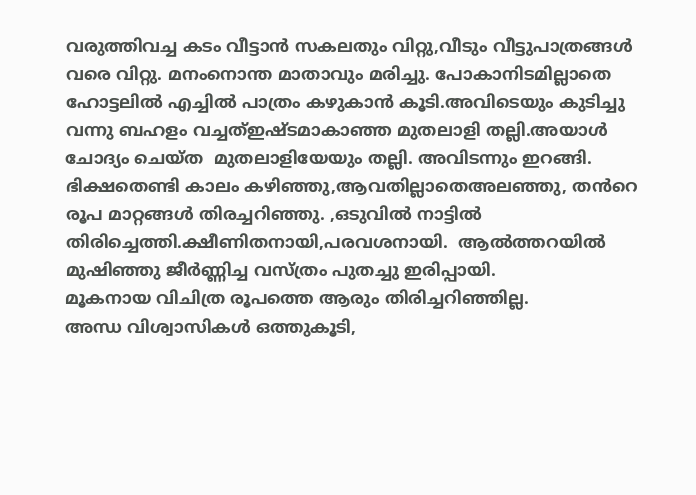വരുത്തിവച്ച കടം വീട്ടാൻ സകലതും വിറ്റു,വീടും വീട്ടുപാത്രങ്ങൾ വരെ വിറ്റു. മനംനൊന്ത മാതാവും മരിച്ചു. പോകാനിടമില്ലാതെ ഹോട്ടലിൽ എച്ചിൽ പാത്രം കഴുകാൻ കൂടി.അവിടെയും കുടിച്ചു വന്നു ബഹളം വച്ചത്ഇഷ്ടമാകാഞ്ഞ മുതലാളി തല്ലി.അയാൾ ചോദ്യം ചെയ്ത  മുതലാളിയേയും തല്ലി. അവിടന്നും ഇറങ്ങി. ഭിക്ഷതെണ്ടി കാലം കഴിഞ്ഞു,ആവതില്ലാതെഅലഞ്ഞു, തൻറെ രൂപ മാറ്റങ്ങൾ തിരച്ചറിഞ്ഞു. ,ഒടുവിൽ നാട്ടിൽ തിരിച്ചെത്തി.ക്ഷീണിതനായി,പരവശനായി.  ആൽത്തറയിൽ മുഷിഞ്ഞു ജീർണ്ണിച്ച വസ്ത്രം പുതച്ചു ഇരിപ്പായി.
മൂകനായ വിചിത്ര രൂപത്തെ ആരും തിരിച്ചറിഞ്ഞില്ല.
അന്ധ വിശ്വാസികൾ ഒത്തുകൂടി,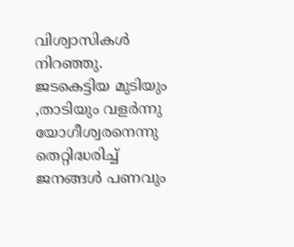വിശ്വാസികൾ നിറഞ്ഞു.
ജടകെട്ടിയ മുടിയും ,താടിയും വളർന്നു യോഗീശ്വരനെന്നു തെറ്റിദ്ധരിച്ച് ജനങ്ങൾ പണവും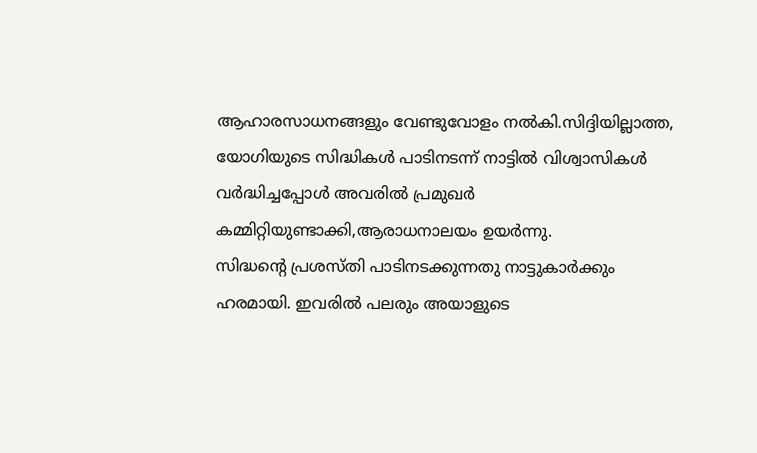ആഹാരസാധനങ്ങളും വേണ്ടുവോളം നൽകി.സിദ്ദിയില്ലാത്ത, യോഗിയുടെ സിദ്ധികൾ പാടിനടന്ന് നാട്ടിൽ വിശ്വാസികൾ വർദ്ധിച്ചപ്പോൾ അവരിൽ പ്രമുഖർ കമ്മിറ്റിയുണ്ടാക്കി,ആരാധനാലയം ഉയർന്നു.
സിദ്ധന്റെ പ്രശസ്തി പാടിനടക്കുന്നതു നാട്ടുകാർക്കും ഹരമായി. ഇവരിൽ പലരും അയാളുടെ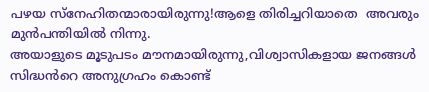പഴയ സ്നേഹിതന്മാരായിരുന്നു!ആളെ തിരിച്ചറിയാതെ  അവരും മുൻപന്തിയിൽ നിന്നു.
അയാളുടെ മൂടുപടം മൗനമായിരുന്നു,വിശ്വാസികളായ ജനങ്ങൾ സിദ്ധൻറെ അനുഗ്രഹം കൊണ്ട്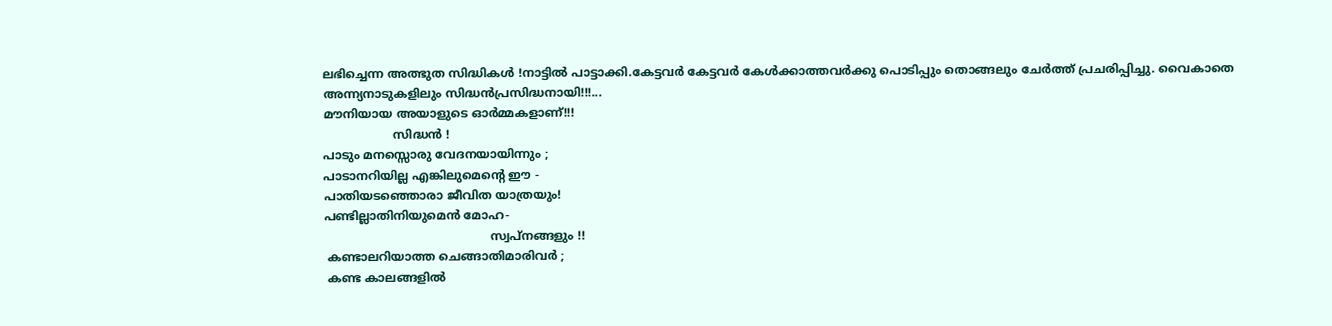ലഭിച്ചെന്ന അത്ഭുത സിദ്ധികൾ !നാട്ടിൽ പാട്ടാക്കി.കേട്ടവർ കേട്ടവർ കേൾക്കാത്തവർക്കു പൊടിപ്പും തൊങ്ങലും ചേർത്ത് പ്രചരിപ്പിച്ചു. വൈകാതെ അന്ന്യനാടുകളിലും സിദ്ധൻപ്രസിദ്ധനായി!!!...
മൗനിയായ അയാളുടെ ഓർമ്മകളാണ്!!!
                   സിദ്ധന്‍ !
പാടും മനസ്സൊരു വേദനയായിന്നും ;
പാടാനറിയില്ല എങ്കിലുമെന്റെ ഈ -
പാതിയടഞ്ഞൊരാ ജീവിത യാത്രയും!
പണ്ടില്ലാതിനിയുമെന്‍ മോഹ-
                                             സ്വപ്നങ്ങളും !!
 കണ്ടാലറിയാത്ത ചെങ്ങാതിമാരിവര്‍ ;
 കണ്ട കാലങ്ങളില്‍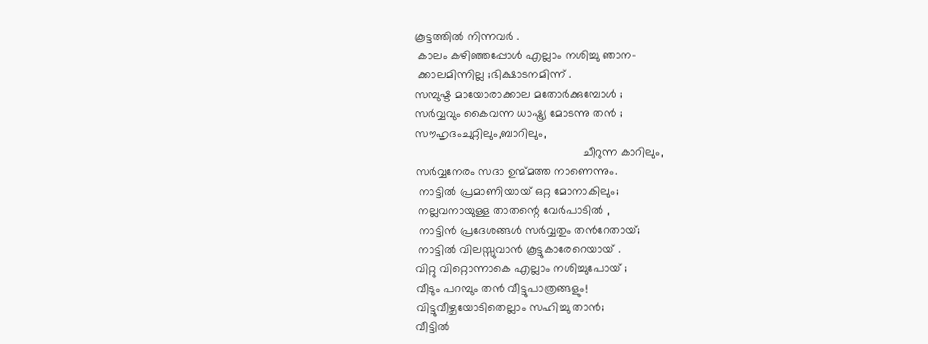കൂട്ടത്തില്‍ നിന്നവര്‍ .
 കാലം കഴിഞ്ഞപ്പോള്‍ എല്ലാം നശിച്ചു ഞാന-
 ക്കാലമിന്നില്ല ;ഭിക്ഷാടനമിന്ന് .
സമ്പുഷ്ട മായോരാക്കാല മതോര്‍ക്കുമ്പോള്‍ ;
സര്‍വ്വവും കൈവന്ന ധാഷ്ട്ര്യ മോടന്നു തന്‍ ;
സൗഹൃദംചുറ്റിലും,ബാറിലും,
                                                   ചീറുന്ന കാറിലും,
സര്‍വ്വനേരം സദാ ഉന്മ്മത്ത നാണെന്നും.
 നാട്ടില്‍ പ്രമാണിയായ്‌ ഒറ്റ മോനാകിലും;
 നല്ലവനായുള്ള താതന്റെ വേര്‍പാടില്‍ ,
 നാട്ടിന്‍ പ്രദേശങ്ങള്‍ സര്‍വ്വതും തന്‍റേതായ്;
 നാട്ടില്‍ വിലസ്സുവാന്‍ കൂട്ടുകാരേറെയായ്‌ .
വിറ്റു വിറ്റൊന്നാകെ എല്ലാം നശിച്ചുപോയ് ;
വീടും പറമ്പും തന്‍ വീട്ടുപാത്രങ്ങളും!
വിട്ടുവീഴ്ചയോടിതെല്ലാം സഹിച്ചു താൻ;
വീട്ടില്‍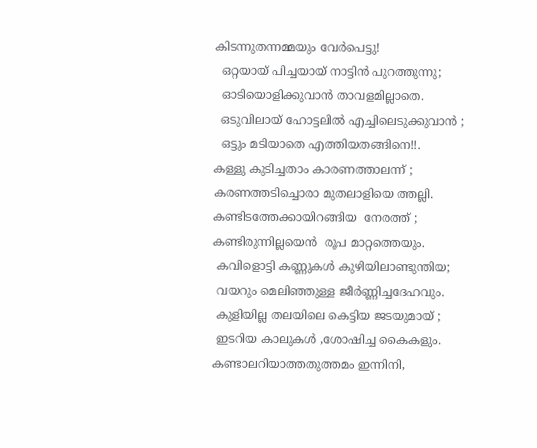കിടന്നുതന്നമ്മയും വേര്‍പെട്ടു!
  ഒറ്റയായ് പിച്ചയായ് നാട്ടിന്‍ പുറത്തുന്നു;
  ഓടിയൊളിക്കുവാന്‍ താവളമില്ലാതെ.
  ഒടുവിലായ്‌ ഹോട്ടലില്‍ എച്ചിലെടുക്കുവാന്‍ ;
  ഒട്ടും മടിയാതെ എത്തിയതങ്ങിനെ!!.
കള്ളു കുടിച്ചതാം കാരണത്താലന്ന് ;
കരണത്തടിച്ചൊരാ മുതലാളിയെ ത്തല്ലി.
കണ്ടിടത്തേക്കായിറങ്ങിയ  നേരത്ത് ;
കണ്ടിരുന്നില്ലയെന്‍  രൂപ മാറ്റത്തെയും.
 കവിളൊട്ടി കണ്ണുകള്‍ കുഴിയിലാണ്ടുന്തിയ;
 വയറും മെലിഞ്ഞുള്ള ജീര്‍ണ്ണിച്ചദേഹവും.
 കുളിയില്ല തലയിലെ കെട്ടിയ ജടയുമായ്‌ ;
 ഇടറിയ കാലുകള്‍ ,ശോഷിച്ച കൈകളും.
കണ്ടാലറിയാത്തതുത്തമം ഇന്നിനി,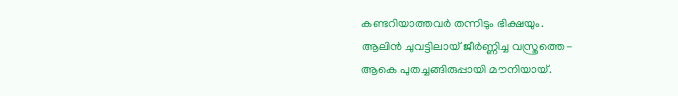കണ്ടറിയാത്തവര്‍ തന്നിടും ഭിക്ഷയും.
ആലിന്‍ ചുവട്ടിലായ് ജീര്‍ണ്ണിച്ച വസ്ത്രത്തെ-
ആകെ പുതച്ചങ്ങിരുപ്പായി മൗനിയായ്.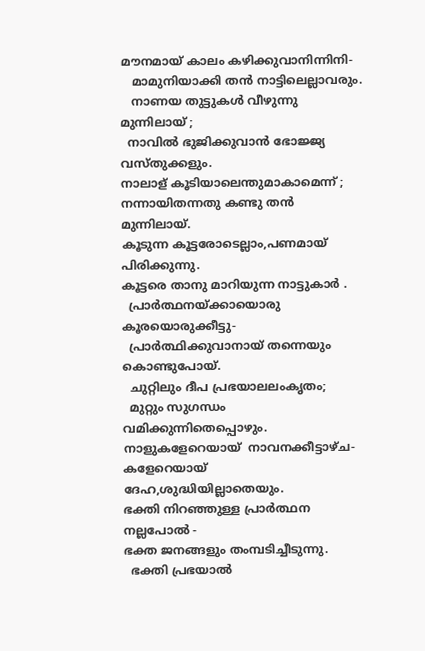മൗനമായ് കാലം കഴിക്കുവാനിന്നിനി-
   മാമുനിയാക്കി തന്‍ നാട്ടിലെല്ലാവരും.
   നാണയ തുട്ടുകള്‍ വീഴുന്നു മുന്നിലായ് ;
  നാവില്‍ ഭുജിക്കുവാന്‍ ഭോജ്ജ്യ വസ്തുക്കളും.
നാലാള് കൂടിയാലെന്തുമാകാമെന്ന് ;
നന്നായിതന്നതു കണ്ടു തന്‍ മുന്നിലായ്.
കൂടുന്ന കൂട്ടരോടെല്ലാം,പണമായ് പിരിക്കുന്നു.
കൂട്ടരെ താനു മാറിയുന്ന നാട്ടുകാര്‍ .
  പ്രാര്‍ത്ഥനയ്ക്കായൊരു കൂരയൊരുക്കീട്ടു-
  പ്രാര്‍ത്ഥിക്കുവാനായ് തന്നെയും കൊണ്ടുപോയ്.
  ചുറ്റിലും ദീപ പ്രഭയാലലംകൃതം;
  മുറ്റും സുഗന്ധം വമിക്കുന്നിതെപ്പൊഴും.
നാളുകളേറെയായ്  നാവനക്കീട്ടാഴ്ച-
കളേറെയായ്  ദേഹ,ശുദ്ധിയില്ലാതെയും.
ഭക്തി നിറഞ്ഞുള്ള പ്രാര്‍ത്ഥന നല്ലപോല്‍ -
ഭക്ത ജനങ്ങളും തംമ്പടിച്ചീടുന്നു.
  ഭക്തി പ്രഭയാല്‍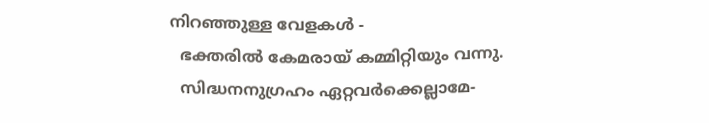നിറഞ്ഞുള്ള വേളകള്‍ -
  ഭക്തരില്‍ കേമരായ് കമ്മിറ്റിയും വന്നു.
  സിദ്ധനനുഗ്രഹം ഏറ്റവര്‍ക്കെല്ലാമേ-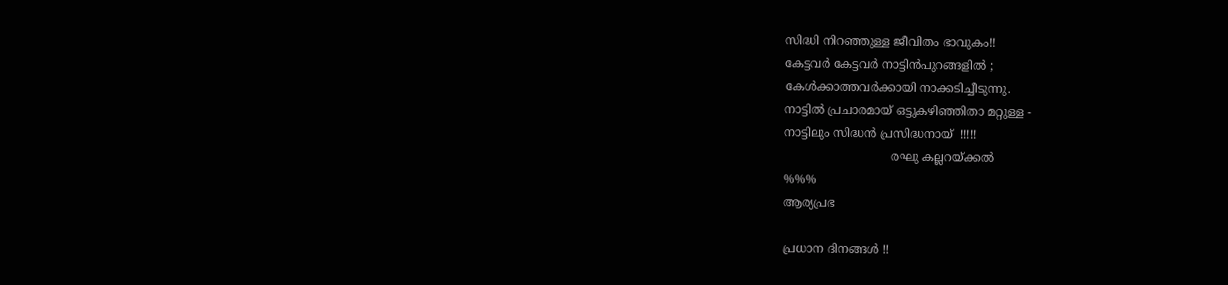സിദ്ധി നിറഞ്ഞുള്ള ജീവിതം ഭാവുകം!!
കേട്ടവര്‍ കേട്ടവര്‍ നാട്ടിന്‍പുറങ്ങളില്‍ ;
കേള്‍ക്കാത്തവര്‍ക്കായി നാക്കടിച്ചീടുന്നു.
നാട്ടില്‍ പ്രചാരമായ് ഒട്ടുകഴിഞ്ഞിതാ മറ്റുള്ള -
നാട്ടിലും സിദ്ധന്‍ പ്രസിദ്ധനായ്  !!!!!
                             രഘു കല്ലറയ്ക്കല്‍
%%%
ആര്യപ്രഭ

പ്രധാന ദിനങ്ങള്‍ !!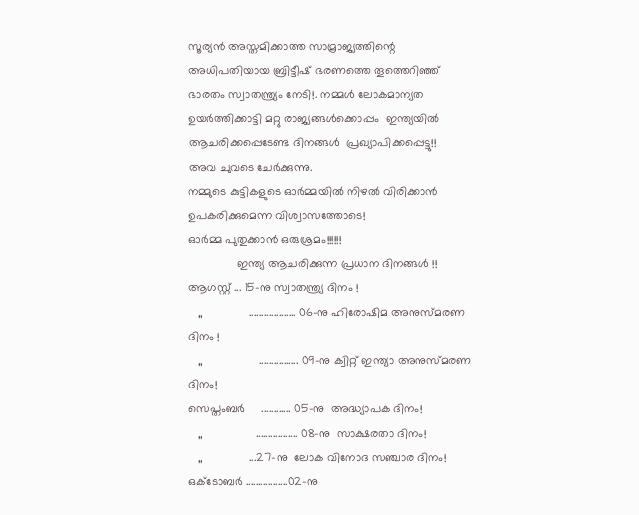സൂര്യന്‍ അസ്തമിക്കാത്ത സാമ്രാജ്യത്തിന്റെ അധിപതിയായ ബ്രിട്ടീഷ് ഭരണത്തെ തൂത്തെറിഞ്ഞ് ഭാരതം സ്വാതന്ത്ര്യം നേടി!. നമ്മള്‍ ലോകമാന്യത ഉയര്‍ത്തിക്കാട്ടി മറ്റു രാജ്യങ്ങള്‍ക്കൊപ്പം  ഇന്ത്യയില്‍  ആചരിക്കപ്പെടേണ്ട ദിനങ്ങള്‍  പ്രഖ്യാപിക്കപ്പെട്ടു!!
അവ ചുവടെ ചേര്‍ക്കുന്നു.
നമ്മുടെ കുട്ടികളുടെ ഓര്‍മ്മയില്‍ നിഴല്‍ വിരിക്കാന്‍ ഉപകരിക്കുമെന്ന വിശ്വാസത്തോടെ!
ഓര്‍മ്മ പുതുക്കാന്‍ ഒരുശ്രമം!!!!!!
               ഇന്ത്യ ആചരിക്കുന്ന പ്രധാന ദിനങ്ങള്‍ !!
ആഗസ്റ്റ് ... 15-നു സ്വാതന്ത്ര്യ ദിനം !
   ,,              ................... 06-നു ഹിരോഷിമ അനുസ്മരണ ദിനം !
   ,,                 ................ 09-നു ക്വിറ്റ് ഇന്ത്യാ അനുസ്മരണ ദിനം!
സെപ്തംബര്‍     ............ 05-നു  അദ്ധ്യാപക ദിനം!
   ,,                ................. 08-നു  സാക്ഷരതാ ദിനം!
   ,,              ...27-നു  ലോക വിനോദ സഞ്ചാര ദിനം!
ഒക്ടോബര്‍ .................02-നു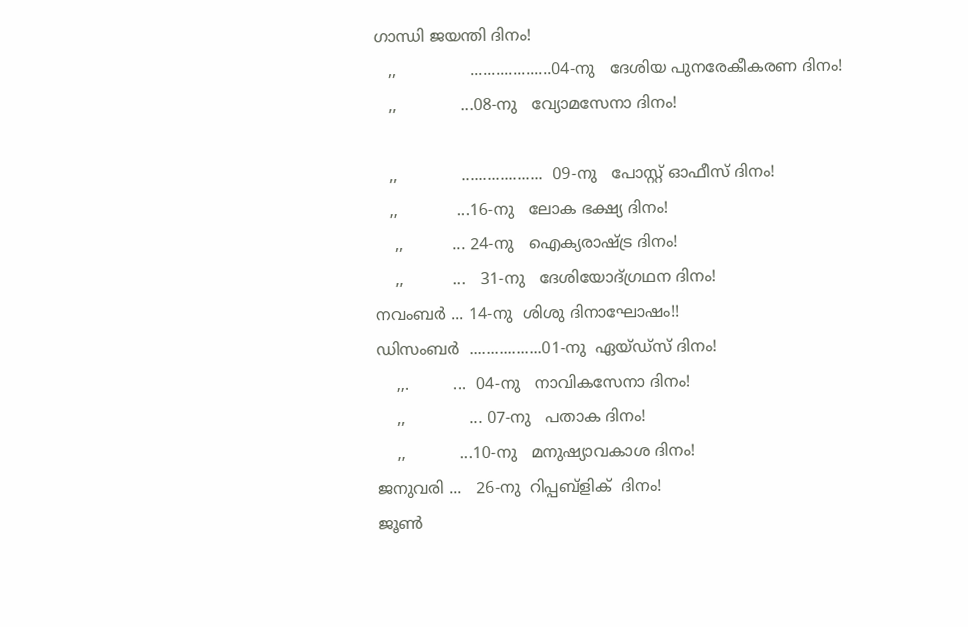ഗാന്ധി ജയന്തി ദിനം!
   ,,               ...................04-നു   ദേശിയ പുനരേകീകരണ ദിനം!
   ,,             ...08-നു   വ്യോമസേനാ ദിനം!

   ,,             ...................  09-നു   പോസ്റ്റ്‌ ഓഫീസ് ദിനം!
   ,,            ...16-നു   ലോക ഭക്ഷ്യ ദിനം!
    ,,          ... 24-നു   ഐക്യരാഷ്ട്ര ദിനം!
    ,,          ...   31-നു   ദേശിയോദ്ഗ്രഥന ദിനം!
നവംബര്‍ ... 14-നു  ശിശു ദിനാഘോഷം!!
ഡിസംബര്‍  .................01-നു  ഏയ്‌ഡ്സ് ദിനം!
    ,,.         ...  04-നു   നാവികസേനാ ദിനം!
    ,,             ... 07-നു   പതാക ദിനം!
    ,,           ...10-നു   മനുഷ്യാവകാശ ദിനം!
ജനുവരി ...   26-നു  റിപ്പബ്ളിക്  ദിനം!
ജൂണ്‍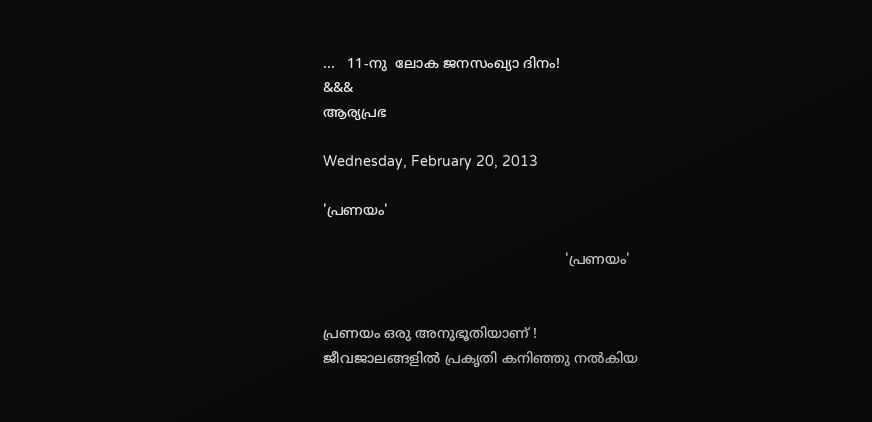...   11-നു  ലോക ജനസംഖ്യാ ദിനം!
&&&
ആര്യപ്രഭ

Wednesday, February 20, 2013

'പ്രണയം'

                                                        'പ്രണയം'


പ്രണയം ഒരു അനുഭൂതിയാണ് !
ജീവജാലങ്ങളില്‍ പ്രകൃതി കനിഞ്ഞു നല്‍കിയ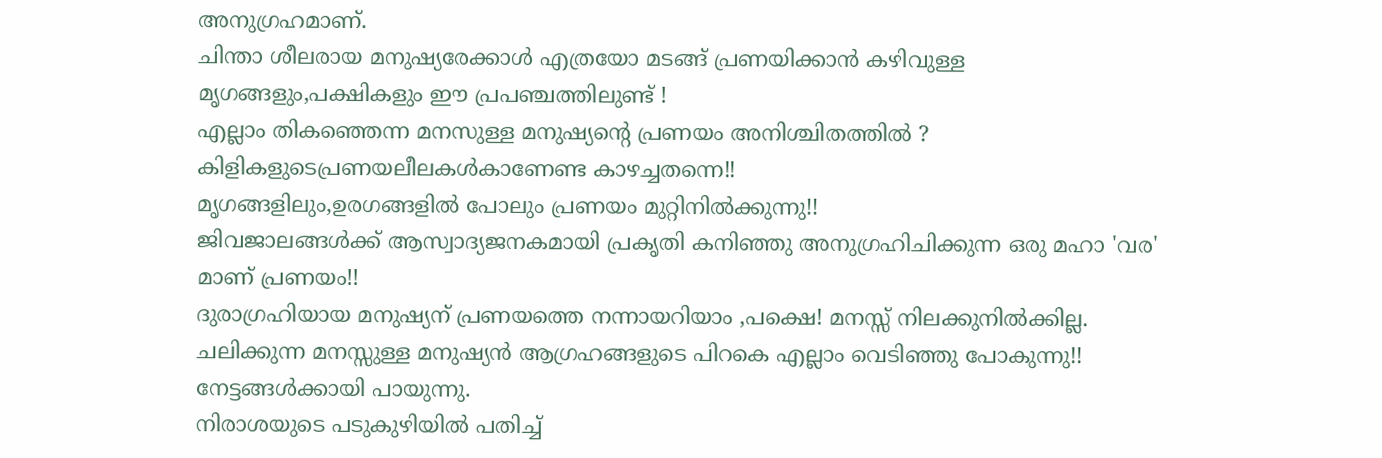അനുഗ്രഹമാണ്.
ചിന്താ ശീലരായ മനുഷ്യരേക്കാള്‍ എത്രയോ മടങ്ങ്‌ പ്രണയിക്കാന്‍ കഴിവുള്ള മൃഗങ്ങളും,പക്ഷികളും ഈ പ്രപഞ്ചത്തിലുണ്ട് !
എല്ലാം തികഞ്ഞെന്ന മനസുള്ള മനുഷ്യന്‍റെ പ്രണയം അനിശ്ചിതത്തില്‍ ?
കിളികളുടെപ്രണയലീലകള്‍കാണേണ്ട കാഴച്ചതന്നെ!!
മൃഗങ്ങളിലും,ഉരഗങ്ങളില്‍ പോലും പ്രണയം മുറ്റിനില്‍ക്കുന്നു!!
ജിവജാലങ്ങള്‍ക്ക് ആസ്വാദ്യജനകമായി പ്രകൃതി കനിഞ്ഞു അനുഗ്രഹിചിക്കുന്ന ഒരു മഹാ 'വര' മാണ് പ്രണയം!!
ദുരാഗ്രഹിയായ മനുഷ്യന് പ്രണയത്തെ നന്നായറിയാം ,പക്ഷെ! മനസ്സ് നിലക്കുനില്‍ക്കില്ല.
ചലിക്കുന്ന മനസ്സുള്ള മനുഷ്യന്‍ ആഗ്രഹങ്ങളുടെ പിറകെ എല്ലാം വെടിഞ്ഞു പോകുന്നു!!
നേട്ടങ്ങള്‍ക്കായി പായുന്നു.
നിരാശയുടെ പടുകുഴിയില്‍ പതിച്ച്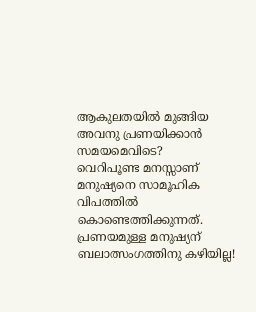ആകുലതയില്‍ മുങ്ങിയ
അവനു പ്രണയിക്കാന്‍ സമയമെവിടെ?
വെറിപൂണ്ട മനസ്സാണ് മനുഷ്യനെ സാമൂഹിക വിപത്തില്‍ കൊണ്ടെത്തിക്കുന്നത്.
പ്രണയമുള്ള മനുഷ്യന് ബലാത്സംഗത്തിനു കഴിയില്ല!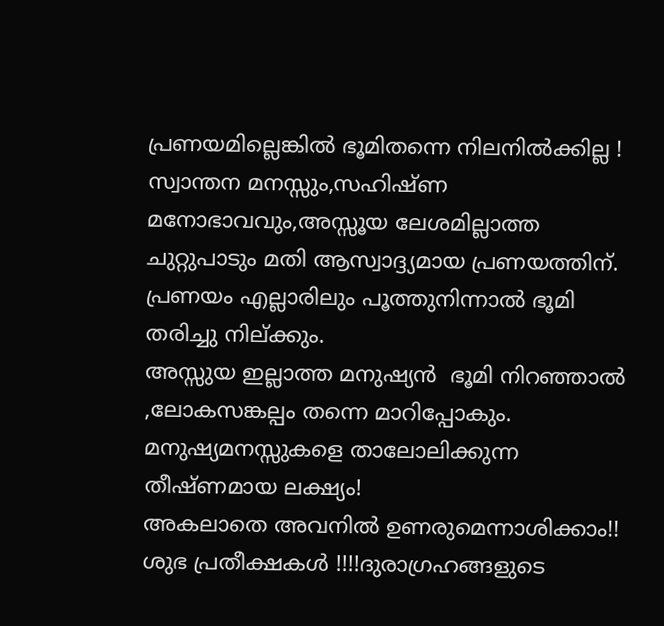പ്രണയമില്ലെങ്കില്‍ ഭൂമിതന്നെ നിലനില്‍ക്കില്ല !
സ്വാന്തന മനസ്സും,സഹിഷ്ണ മനോഭാവവും,അസ്സൂയ ലേശമില്ലാത്ത ചുറ്റുപാടും മതി ആസ്വാദ്ദ്യമായ പ്രണയത്തിന്.
പ്രണയം എല്ലാരിലും പൂത്തുനിന്നാല്‍ ഭൂമി തരിച്ചു നില്‌ക്കും.
അസ്സുയ ഇല്ലാത്ത മനുഷ്യന്‍  ഭൂമി നിറഞ്ഞാല്‍ ,ലോകസങ്കല്പം തന്നെ മാറിപ്പോകും.
മനുഷ്യമനസ്സുകളെ താലോലിക്കുന്ന തീഷ്ണമായ ലക്ഷ്യം!
അകലാതെ അവനില്‍ ഉണരുമെന്നാശിക്കാം!!
ശുഭ പ്രതീക്ഷകള്‍ !!!!ദുരാഗ്രഹങ്ങളുടെ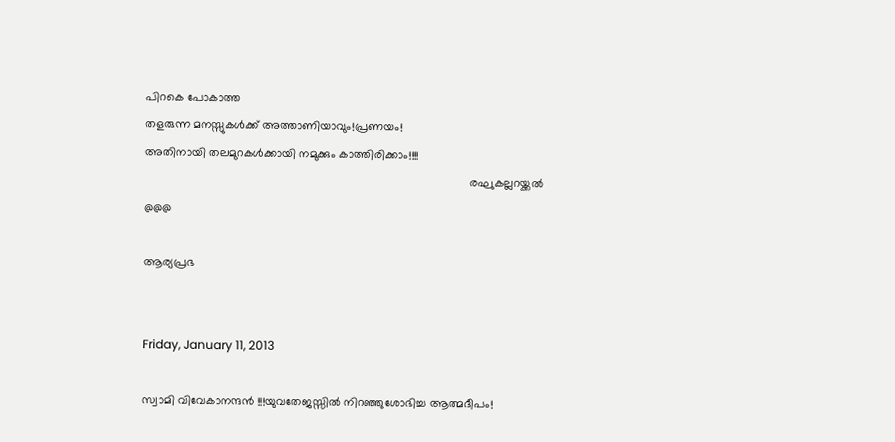പിറകെ പോകാത്ത
തളരുന്ന മനസ്സുകള്‍ക്ക് അത്താണിയാവും!പ്രണയം!
അതിനായി തലമുറകള്‍ക്കായി നമുക്കും കാത്തിരിക്കാം!!!!
                                                                                                   രഘുകല്ലറയ്ക്കല്‍
@@@

ആര്യപ്രഭ


Friday, January 11, 2013

സ്വാമി വിവേകാനന്ദന്‍ !!!യുവതേജസ്സില്‍ നിറഞ്ഞുശോഭിച്ച ആത്മദീപം!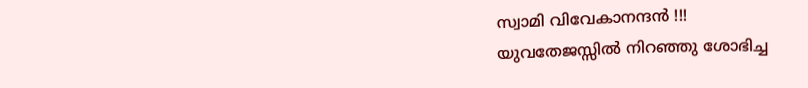സ്വാമി വിവേകാനന്ദന്‍ !!!
യുവതേജസ്സില്‍ നിറഞ്ഞു ശോഭിച്ച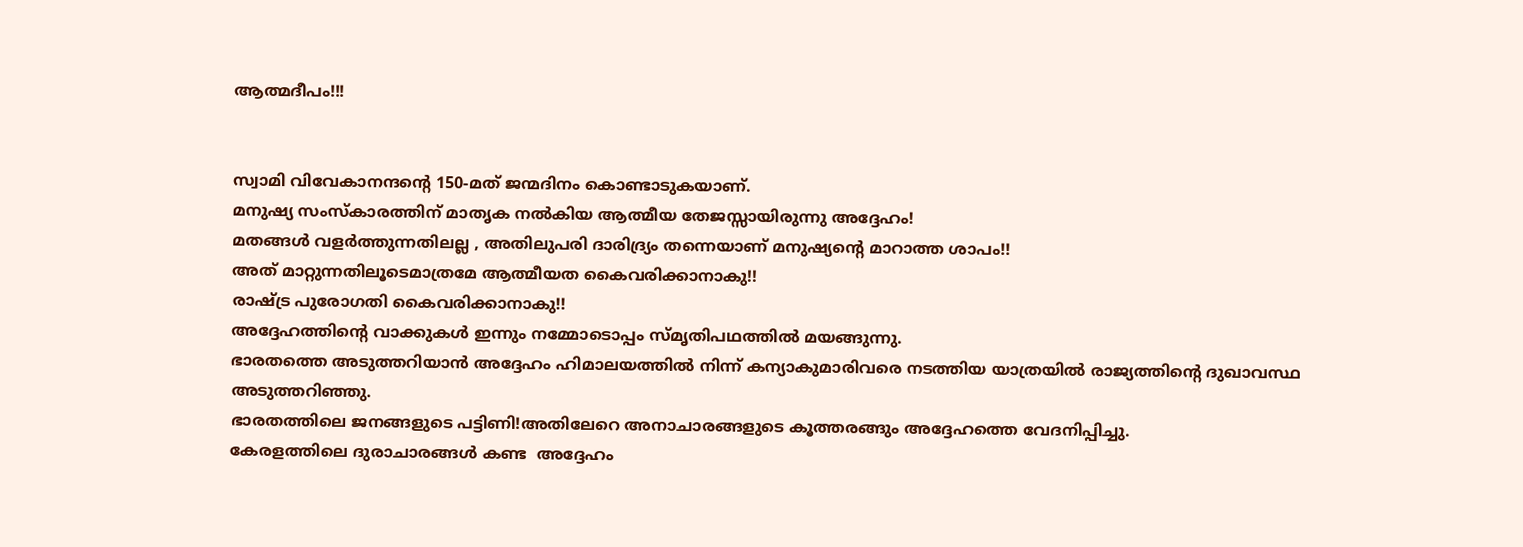ആത്മദീപം!!!


സ്വാമി വിവേകാനന്ദന്റെ 150-മത് ജന്മദിനം കൊണ്ടാടുകയാണ്.
മനുഷ്യ സംസ്കാരത്തിന് മാതൃക നല്‍കിയ ആത്മീയ തേജസ്സായിരുന്നു അദ്ദേഹം!
മതങ്ങള്‍ വളര്‍ത്തുന്നതിലല്ല , അതിലുപരി ദാരിദ്ര്യം തന്നെയാണ് മനുഷ്യന്റെ മാറാത്ത ശാപം!!
അത് മാറ്റുന്നതിലൂടെമാത്രമേ ആത്മീയത കൈവരിക്കാനാകു!!
രാഷ്ട്ര പുരോഗതി കൈവരിക്കാനാകു!!
അദ്ദേഹത്തിന്റെ വാക്കുകള്‍ ഇന്നും നമ്മോടൊപ്പം സ്മൃതിപഥത്തില്‍ മയങ്ങുന്നു.
ഭാരതത്തെ അടുത്തറിയാന്‍ അദ്ദേഹം ഹിമാലയത്തില്‍ നിന്ന് കന്യാകുമാരിവരെ നടത്തിയ യാത്രയില്‍ രാജ്യത്തിന്റെ ദുഖാവസ്ഥ അടുത്തറിഞ്ഞു.
ഭാരതത്തിലെ ജനങ്ങളുടെ പട്ടിണി!അതിലേറെ അനാചാരങ്ങളുടെ കൂത്തരങ്ങും അദ്ദേഹത്തെ വേദനിപ്പിച്ചു.
കേരളത്തിലെ ദുരാചാരങ്ങള്‍ കണ്ട  അദ്ദേഹം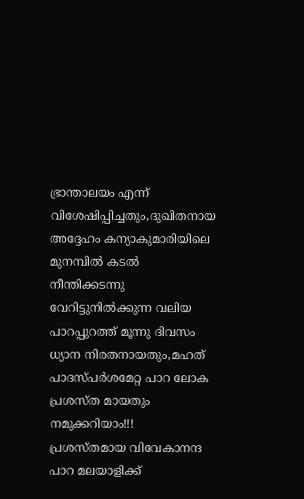ഭ്രാന്താലയം എന്ന് വിശേഷിപ്പിച്ചതും,ദുഖിതനായ അദ്ദേഹം കന്യാകുമാരിയിലെ മുനമ്പില്‍ കടല്‍ നീന്തിക്കടന്നു  വേറിട്ടുനില്‍ക്കുന്ന വലിയ പാറപ്പുറത്ത് മൂന്നു ദിവസം ധ്യാന നിരതനായതും,മഹത് പാദസ്പര്‍ശമേറ്റ പാറ ലോക പ്രശസ്ത മായതും നമുക്കറിയാം!!!
പ്രശസ്തമായ വിവേകാനന്ദ പാറ മലയാളിക്ക്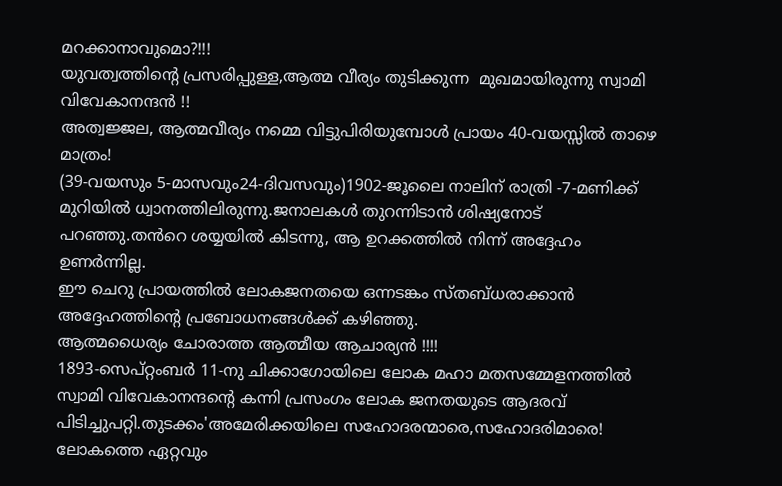മറക്കാനാവുമൊ?!!!
യുവത്വത്തിന്റെ പ്രസരിപ്പുള്ള,ആത്മ വീര്യം തുടിക്കുന്ന  മുഖമായിരുന്നു സ്വാമി വിവേകാനന്ദന്‍ !!
അത്വജ്ജല, ആത്മവീര്യം നമ്മെ വിട്ടുപിരിയുമ്പോള്‍ പ്രായം 40-വയസ്സില്‍ താഴെ മാത്രം!
(39-വയസും 5-മാസവും24-ദിവസവും)1902-ജൂലൈ നാലിന് രാത്രി -7-മണിക്ക് മുറിയിൽ ധ്വാനത്തിലിരുന്നു.ജനാലകൾ തുറന്നിടാൻ ശിഷ്യനോട് പറഞ്ഞു.തൻറെ ശയ്യയിൽ കിടന്നു, ആ ഉറക്കത്തിൽ നിന്ന് അദ്ദേഹം ഉണർന്നില്ല.
ഈ ചെറു പ്രായത്തില്‍ ലോകജനതയെ ഒന്നടങ്കം സ്തബ്ധരാക്കാന്‍ അദ്ദേഹത്തിന്റെ പ്രബോധനങ്ങള്‍ക്ക് കഴിഞ്ഞു.
ആത്മധൈര്യം ചോരാത്ത ആത്മീയ ആചാര്യന്‍ !!!!
1893-സെപ്റ്റംബർ 11-നു ചിക്കാഗോയിലെ ലോക മഹാ മതസമ്മേളനത്തില്‍ സ്വാമി വിവേകാനന്ദന്റെ കന്നി പ്രസംഗം ലോക ജനതയുടെ ആദരവ് പിടിച്ചുപറ്റി.തുടക്കം'അമേരിക്കയിലെ സഹോദരന്മാരെ,സഹോദരിമാരെ! ലോകത്തെ ഏറ്റവും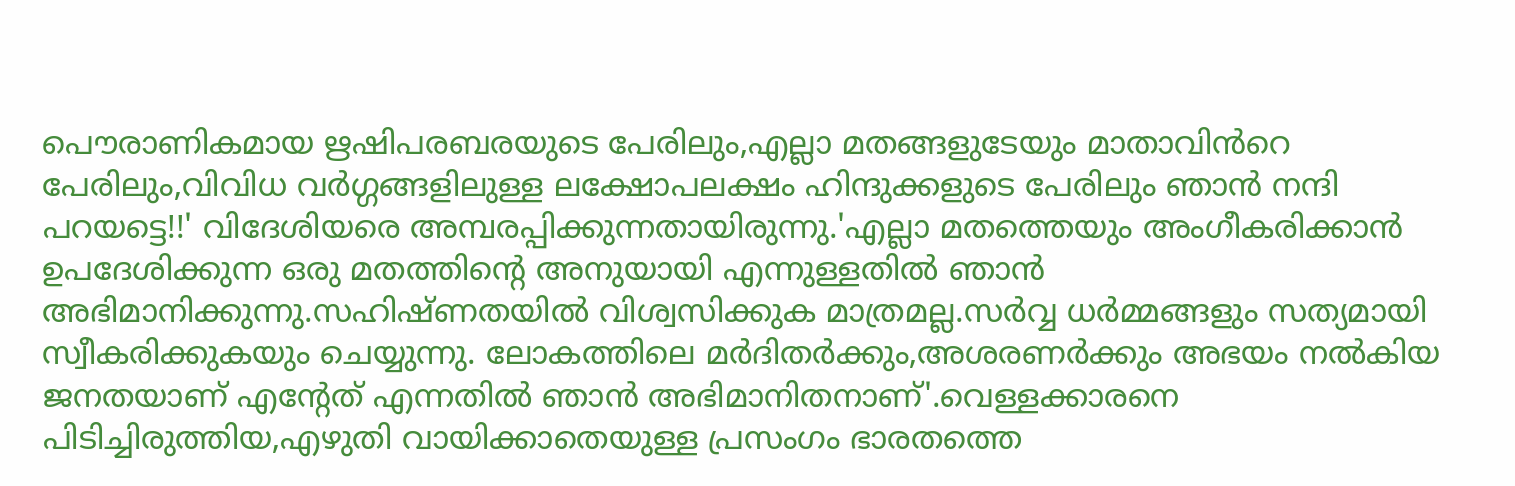പൌരാണികമായ ഋഷിപരബരയുടെ പേരിലും,എല്ലാ മതങ്ങളുടേയും മാതാവിൻറെ പേരിലും,വിവിധ വർഗ്ഗങ്ങളിലുള്ള ലക്ഷോപലക്ഷം ഹിന്ദുക്കളുടെ പേരിലും ഞാൻ നന്ദി പറയട്ടെ!!' വിദേശിയരെ അമ്പരപ്പിക്കുന്നതായിരുന്നു.'എല്ലാ മതത്തെയും അംഗീകരിക്കാൻ ഉപദേശിക്കുന്ന ഒരു മതത്തിന്റെ അനുയായി എന്നുള്ളതിൽ ഞാൻ അഭിമാനിക്കുന്നു.സഹിഷ്ണതയിൽ വിശ്വസിക്കുക മാത്രമല്ല.സർവ്വ ധർമ്മങ്ങളും സത്യമായി സ്വീകരിക്കുകയും ചെയ്യുന്നു. ലോകത്തിലെ മർദിതർക്കും,അശരണർക്കും അഭയം നൽകിയ ജനതയാണ് എന്റേത് എന്നതിൽ ഞാൻ അഭിമാനിതനാണ്'.വെള്ളക്കാരനെ പിടിച്ചിരുത്തിയ,എഴുതി വായിക്കാതെയുള്ള പ്രസംഗം ഭാരതത്തെ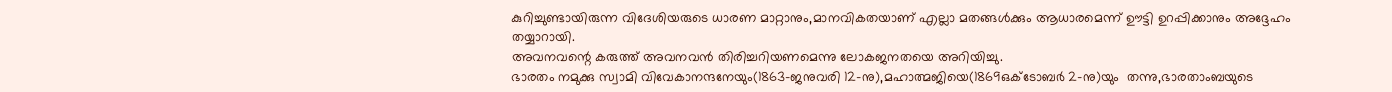കുറിച്ചുണ്ടായിരുന്ന വിദേശിയരുടെ ധാരണ മാറ്റാനും,മാനവികതയാണ് എല്ലാ മതങ്ങള്‍ക്കും ആധാരമെന്ന് ഊട്ടി ഉറപ്പിക്കാനും അദ്ദേഹം തയ്യാറായി.
അവനവന്റെ കരുത്ത് അവനവന്‍ തിരിച്ചറിയണമെന്നു ലോകജനതയെ അറിയിച്ചു.
ഭാരതം നമുക്കു സ്വാമി വിവേകാനന്ദനേയും(1863-ജനുവരി 12-നു),മഹാത്മജിയെ(1869ഒക്ടോബർ 2-നു)യും  തന്നു,ഭാരതാംബയുടെ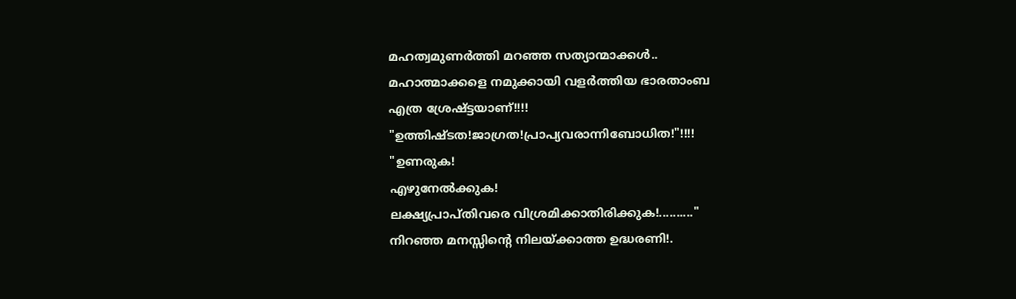മഹത്വമുണര്‍ത്തി മറഞ്ഞ സത്യാന്മാക്കൾ..
മഹാത്മാക്കളെ നമുക്കായി വളര്‍ത്തിയ ഭാരതാംബ
എത്ര ശ്രേഷ്ട്ടയാണ്!!!!
"ഉത്തിഷ്ടത!ജാഗ്രത!പ്രാപ്യവരാന്നിബോധിത!"!!!!
"ഉണരുക!
എഴുനേൽക്കുക!
ലക്ഷ്യപ്രാപ്തിവരെ വിശ്രമിക്കാതിരിക്കുക!.........."
നിറഞ്ഞ മനസ്സിന്റെ നിലയ്ക്കാത്ത ഉദ്ധരണി!.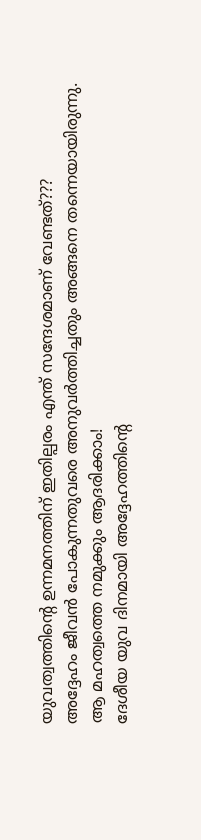യുവത്വത്തിന്റെ ഉന്നമനത്തിന് ഇതില്പരം എന്ത് സന്ദേശമാണ് വേണ്ടത്???
അദ്ദേഹം ജീവൻ പോകുന്നതുവരെ അനുവർത്തിച്ചതും അങ്ങനെ തന്നെയായിരുന്നു.
ആ മഹത്വത്തെ നമുക്കും ആദരിക്കാം!
ദേശീയ യുവ ദിനമായി അദ്ദേഹത്തിന്റെ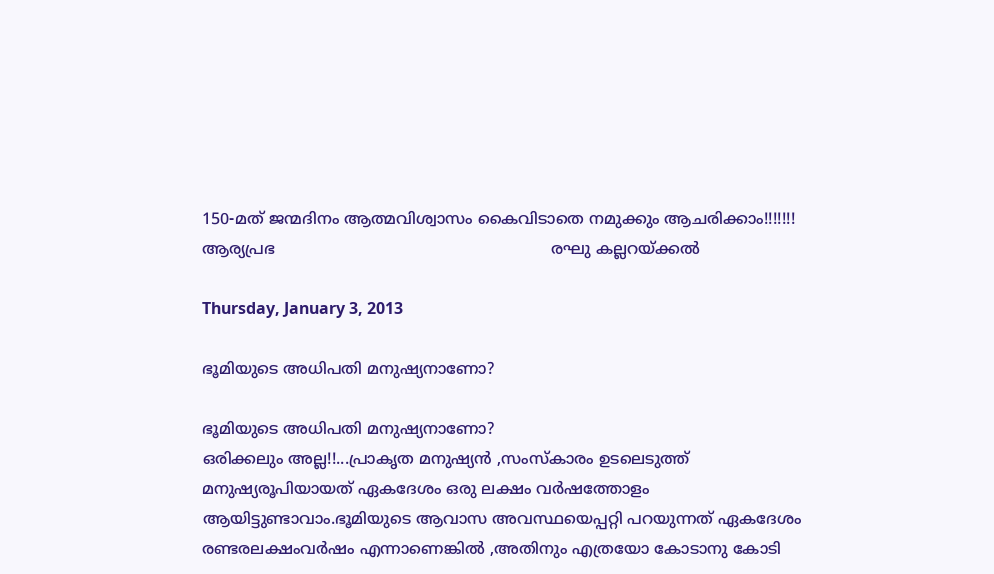150-മത് ജന്മദിനം ആത്മവിശ്വാസം കൈവിടാതെ നമുക്കും ആചരിക്കാം!!!!!!!
ആര്യപ്രഭ                                                        രഘു കല്ലറയ്ക്കല്‍

Thursday, January 3, 2013

ഭൂമിയുടെ അധിപതി മനുഷ്യനാണോ?

ഭൂമിയുടെ അധിപതി മനുഷ്യനാണോ?
ഒരിക്കലും അല്ല!!...പ്രാകൃത മനുഷ്യന്‍ ,സംസ്കാരം ഉടലെടുത്ത്  മനുഷ്യരൂപിയായത്‌ ഏകദേശം ഒരു ലക്ഷം വര്‍ഷത്തോളം ആയിട്ടുണ്ടാവാം.ഭൂമിയുടെ ആവാസ അവസ്ഥയെപ്പറ്റി പറയുന്നത് ഏകദേശം രണ്ടരലക്ഷംവര്‍ഷം എന്നാണെങ്കില്‍ ,അതിനും എത്രയോ കോടാനു കോടി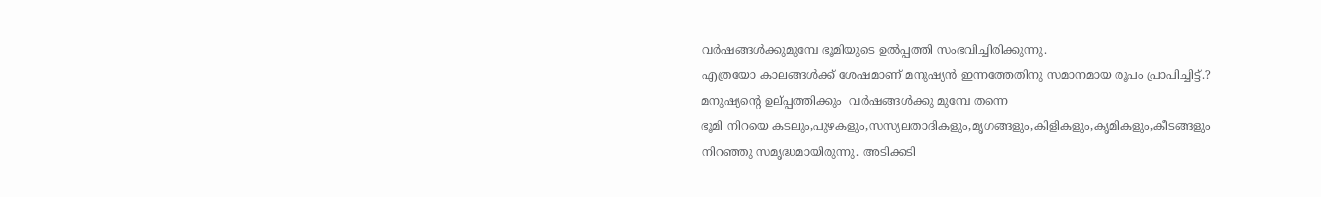വര്‍ഷങ്ങള്‍ക്കുമുമ്പേ ഭൂമിയുടെ ഉല്‍പ്പത്തി സംഭവിച്ചിരിക്കുന്നു.
എത്രയോ കാലങ്ങള്‍ക്ക് ശേഷമാണ് മനുഷ്യന്‍ ഇന്നത്തേതിനു സമാനമായ രൂപം പ്രാപിച്ചിട്ട്.?
മനുഷ്യന്റെ ഉല്‌പ്പത്തിക്കും  വര്‍ഷങ്ങള്‍ക്കു മുമ്പേ തന്നെ
ഭൂമി നിറയെ കടലും,പുഴകളും,സസ്യലതാദികളും,മൃഗങ്ങളും,കിളികളും,കൃമികളും,കീടങ്ങളും നിറഞ്ഞു സമൃദ്ധമായിരുന്നു. അടിക്കടി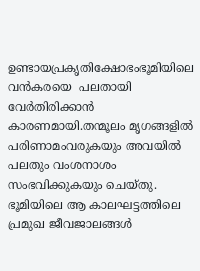ഉണ്ടായപ്രകൃതിക്ഷോഭംഭൂമിയിലെ വന്‍കരയെ  പലതായി വേര്‍തിരിക്കാന്‍ കാരണമായി.തന്മൂലം മൃഗങ്ങളില്‍ പരിണാമംവരുകയും അവയില്‍ പലതും വംശനാശം സംഭവിക്കുകയും ചെയ്തു.
ഭൂമിയിലെ ആ കാലഘട്ടത്തിലെ പ്രമുഖ ജീവജാലങ്ങള്‍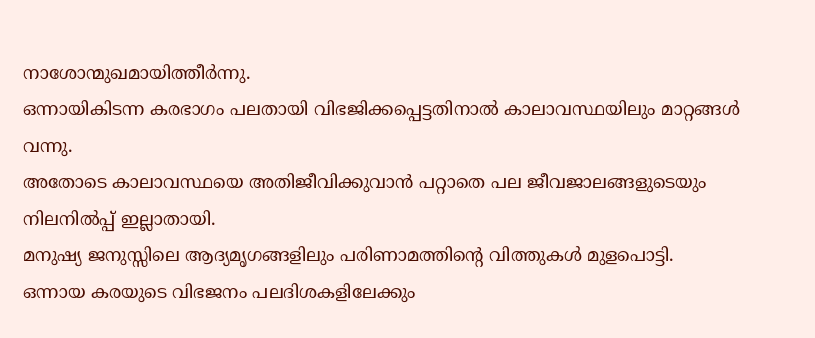നാശോന്മുഖമായിത്തീര്‍ന്നു.
ഒന്നായികിടന്ന കരഭാഗം പലതായി വിഭജിക്കപ്പെട്ടതിനാല്‍ കാലാവസ്ഥയിലും മാറ്റങ്ങള്‍ വന്നു.
അതോടെ കാലാവസ്ഥയെ അതിജീവിക്കുവാന്‍ പറ്റാതെ പല ജീവജാലങ്ങളുടെയും നിലനില്‍പ്പ്‌ ഇല്ലാതായി.
മനുഷ്യ ജനുസ്സിലെ ആദ്യമൃഗങ്ങളിലും പരിണാമത്തിന്റെ വിത്തുകള്‍ മുളപൊട്ടി.
ഒന്നായ കരയുടെ വിഭജനം പലദിശകളിലേക്കും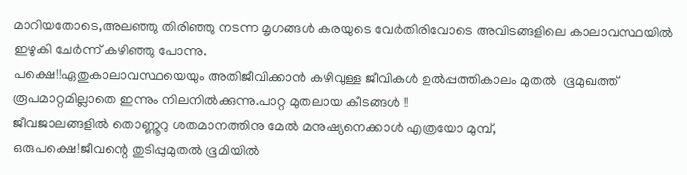മാറിയതോടെ,അലഞ്ഞു തിരിഞ്ഞു നടന്ന മൃഗങ്ങള്‍ കരയുടെ വേര്‍തിരിവോടെ അവിടങ്ങളിലെ കാലാവസ്ഥയില്‍ ഇഴുകി ചേര്‍ന്ന് കഴിഞ്ഞു പോന്നു.
പക്ഷെ!!ഏതുകാലാവസ്ഥയെയും അതിജീവിക്കാന്‍ കഴിവുള്ള ജീവികള്‍ ഉല്‍പ്പത്തികാലം മുതല്‍  ഭൂമുഖത്ത് രൂപമാറ്റമില്ലാതെ ഇന്നും നിലനില്‍ക്കുന്നു.പാറ്റ മുതലായ കീടങ്ങള്‍ !!
ജീവജാലങ്ങളില്‍ തൊണ്ണൂറു ശതമാനത്തിനു മേല്‍ മനുഷ്യനെക്കാള്‍ എത്രയോ മുമ്പ്,
ഒരുപക്ഷെ!ജീവന്റെ തുടിപ്പുമുതല്‍ ഭൂമിയില്‍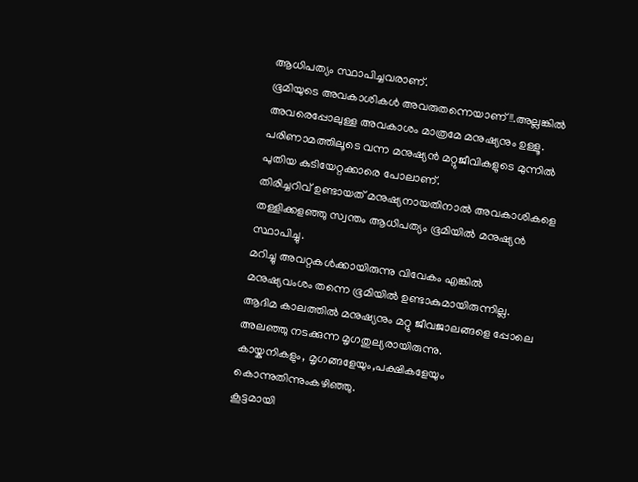ആധിപത്യം സ്ഥാപിച്ചവരാണ്.
ഭൂമിയുടെ അവകാശികള്‍ അവരുതന്നെയാണ് !!.അല്ലങ്കില്‍ അവരെപ്പോലുള്ള അവകാശം മാത്രമേ മനുഷ്യനും ഉള്ളൂ.
പരിണാമത്തിലൂടെ വന്ന മനുഷ്യന്‍ മറ്റുജീവികളുടെ മുന്നില്‍ പുതിയ കുടിയേറ്റക്കാരെ പോലാണ്.
തിരിച്ചറിവ് ഉണ്ടായത് മനുഷ്യനായതിനാല്‍ അവകാശികളെ തള്ളിക്കളഞ്ഞു സ്വന്തം ആധിപത്യം ഭൂമിയില്‍ മനുഷ്യന്‍ സ്ഥാപിച്ചു.
മറിച്ചു അവറ്റകള്‍ക്കായിരുന്നു വിവേകം എങ്കില്‍ മനുഷ്യവംശം തന്നെ ഭൂമിയില്‍ ഉണ്ടാകുമായിരുന്നില്ല.
ആദിമ കാലത്തില്‍ മനുഷ്യനും മറ്റു ജീവജാലങ്ങളെ പ്പോലെ അലഞ്ഞു നടക്കുന്ന മൃഗതുല്യരായിരുന്നു.
കായ്കനികളും, മൃഗങ്ങളേയും,പക്ഷികളേയും കൊന്നുതിന്നുംകഴിഞ്ഞു.
കൂട്ടമായി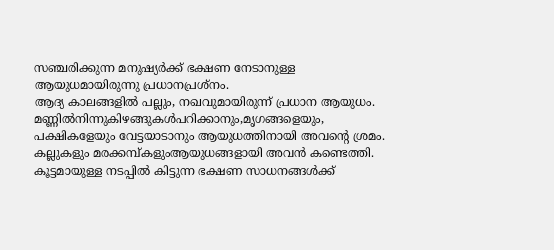സഞ്ചരിക്കുന്ന മനുഷ്യര്‍ക്ക്‌ ഭക്ഷണ നേടാനുള്ള ആയുധമായിരുന്നു പ്രധാനപ്രശ്നം.
ആദ്യ കാലങ്ങളില്‍ പല്ലും, നഖവുമായിരുന്ന് പ്രധാന ആയുധം.
മണ്ണില്‍നിന്നുകിഴങ്ങുകള്‍പറിക്കാനും,മൃഗങ്ങളെയും,
പക്ഷികളേയും വേട്ടയാടാനും ആയുധത്തിനായി അവന്റെ ശ്രമം.
കല്ലുകളും മരക്കമ്പ്കളുംആയുധങ്ങളായി അവന്‍ കണ്ടെത്തി.
കൂട്ടമായുള്ള നടപ്പില്‍ കിട്ടുന്ന ഭക്ഷണ സാധനങ്ങള്‍ക്ക്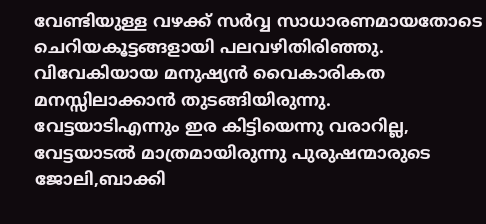വേണ്ടിയുള്ള വഴക്ക് സര്‍വ്വ സാധാരണമായതോടെ ചെറിയകൂട്ടങ്ങളായി പലവഴിതിരിഞ്ഞു.
വിവേകിയായ മനുഷ്യന്‍ വൈകാരികത മനസ്സിലാക്കാന്‍ തുടങ്ങിയിരുന്നു.
വേട്ടയാടിഎന്നും ഇര കിട്ടിയെന്നു വരാറില്ല, വേട്ടയാടല്‍ മാത്രമായിരുന്നു പുരുഷന്മാരുടെ ജോലി,ബാക്കി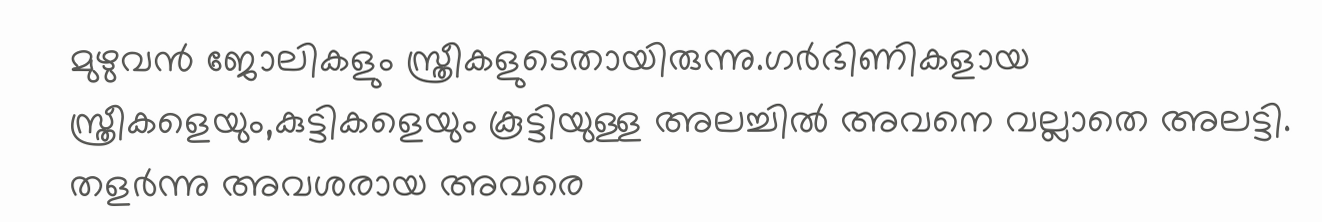മുഴുവന്‍ ജോലികളും സ്ത്രീകളുടെതായിരുന്നു.ഗര്‍ഭിണികളായ സ്ത്രീകളെയും,കുട്ടികളെയും കൂട്ടിയുള്ള അലച്ചില്‍ അവനെ വല്ലാതെ അലട്ടി.
തളര്‍ന്നു അവശരായ അവരെ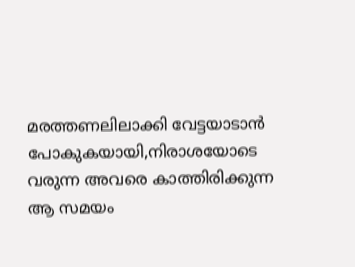മരത്തണലിലാക്കി വേട്ടയാടാന്‍ പോകുകയായി,നിരാശയോടെ വരുന്ന അവരെ കാത്തിരിക്കുന്ന ആ സമയം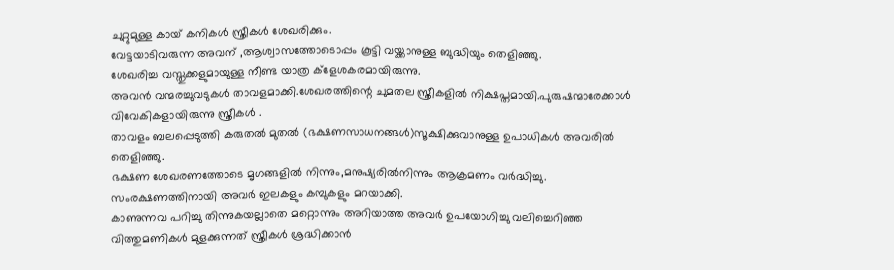ചുറ്റുമുള്ള കായ് കനികള്‍ സ്ത്രീകള്‍ ശേഖരിക്കും.
വേട്ടയാടിവരുന്ന അവന് ,ആശ്വാസത്തോടൊപ്പം കൂട്ടി വയ്ക്കാനുള്ള ബുദ്ധിയും തെളിഞ്ഞു.
ശേഖരിച്ച വസ്തുക്കളുമായുള്ള നീണ്ട യാത്ര ക്ളേശകരമായിരുന്നു.
അവന്‍ വന്മരച്ചുവടുകള്‍ താവളമാക്കി.ശേഖരത്തിന്റെ ചുമതല സ്ത്രീകളില്‍ നിക്ഷപ്തമായി.പുരുഷന്മാരേക്കാള്‍ വിവേകികളായിരുന്നു സ്ത്രീകള്‍ .
താവളം ബലപ്പെടുത്തി കരുതല്‍ മുതല്‍ (ഭക്ഷണസാധനങ്ങൾ)സൂക്ഷിക്കുവാനുള്ള ഉപാധികള്‍ അവരില്‍ തെളിഞ്ഞു.
ഭക്ഷണ ശേഖരണത്തോടെ മൃഗങ്ങളില്‍ നിന്നും,മനുഷ്യരില്‍നിന്നും ആക്രമണം വര്‍ദ്ധിച്ചു.
സംരക്ഷണത്തിനായി അവര്‍ ഇലകളും കമ്പുകളും മറയാക്കി.
കാണുന്നവ പറിച്ചു തിന്നുകയല്ലാതെ മറ്റൊന്നും അറിയാത്ത അവര്‍ ഉപയോഗിച്ചു വലിച്ചെറിഞ്ഞ വിത്തുമണികള്‍ മുളക്കുന്നത്‌ സ്ത്രീകള്‍ ശ്രദ്ധിക്കാന്‍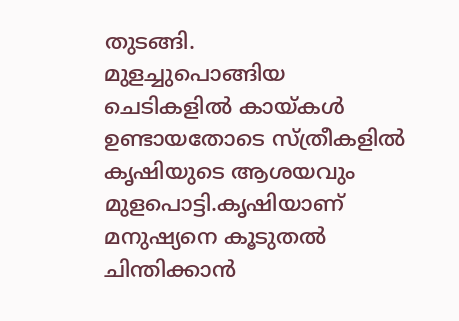തുടങ്ങി.
മുളച്ചുപൊങ്ങിയ ചെടികളില്‍ കായ്കള്‍ ഉണ്ടായതോടെ സ്ത്രീകളില്‍ കൃഷിയുടെ ആശയവും മുളപൊട്ടി.കൃഷിയാണ് മനുഷ്യനെ കൂടുതല്‍ ചിന്തിക്കാന്‍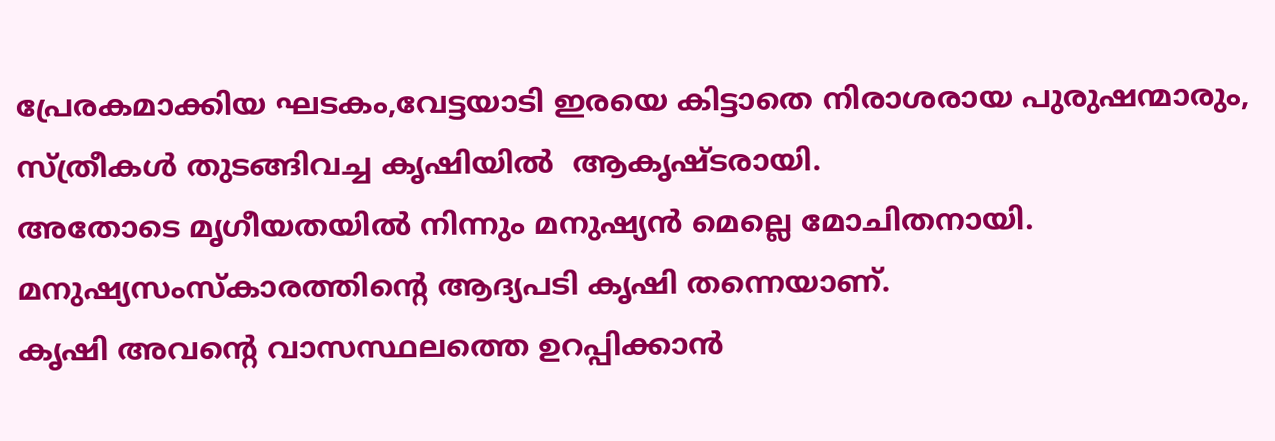പ്രേരകമാക്കിയ ഘടകം,വേട്ടയാടി ഇരയെ കിട്ടാതെ നിരാശരായ പുരുഷന്മാരും, സ്ത്രീകള്‍ തുടങ്ങിവച്ച കൃഷിയില്‍  ആകൃഷ്ടരായി.
അതോടെ മൃഗീയതയില്‍ നിന്നും മനുഷ്യന്‍ മെല്ലെ മോചിതനായി.
മനുഷ്യസംസ്കാരത്തിന്റെ ആദ്യപടി കൃഷി തന്നെയാണ്.
കൃഷി അവന്റെ വാസസ്ഥലത്തെ ഉറപ്പിക്കാന്‍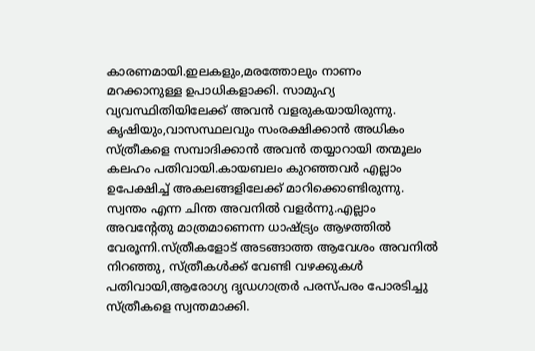കാരണമായി.ഇലകളും,മരത്തോലും നാണം മറക്കാനുള്ള ഉപാധികളാക്കി. സാമുഹ്യ വ്യവസ്ഥിതിയിലേക്ക് അവന്‍ വളരുകയായിരുന്നു.
കൃഷിയും,വാസസ്ഥലവും സംരക്ഷിക്കാന്‍ അധികം സ്ത്രീകളെ സമ്പാദിക്കാന്‍ അവന്‍ തയ്യാറായി തന്മൂലം കലഹം പതിവായി.കായബലം കുറഞ്ഞവര്‍ എല്ലാം ഉപേക്ഷിച്ച് അകലങ്ങളിലേക്ക് മാറിക്കൊണ്ടിരുന്നു.
സ്വന്തം എന്ന ചിന്ത അവനില്‍ വളര്‍ന്നു.എല്ലാം അവന്റേതു മാത്രമാണെന്ന ധാഷ്ട്ര്യം ആഴത്തില്‍ വേരൂന്നി.സ്ത്രീകളോട് അടങ്ങാത്ത ആവേശം അവനില്‍ നിറഞ്ഞു, സ്ത്രീകള്‍ക്ക് വേണ്ടി വഴക്കുകള്‍ പതിവായി,ആരോഗ്യ ദൃഡഗാത്രര്‍ പരസ്പരം പോരടിച്ചു സ്ത്രീകളെ സ്വന്തമാക്കി.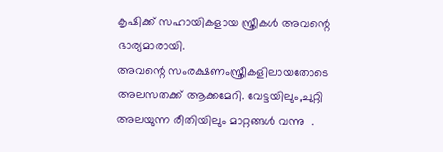കൃഷിക്ക് സഹായികളായ സ്ത്രീകള്‍ അവന്റെ ഭാര്യമാരായി.
അവന്റെ സംരക്ഷണംസ്ത്രീകളിലായതോടെ  അലസതക്ക്‌ ആക്കമേറി. വേട്ടയിലും,ചുറ്റി അലയുന്ന രീതിയിലും മാറ്റങ്ങള്‍ വന്നു  .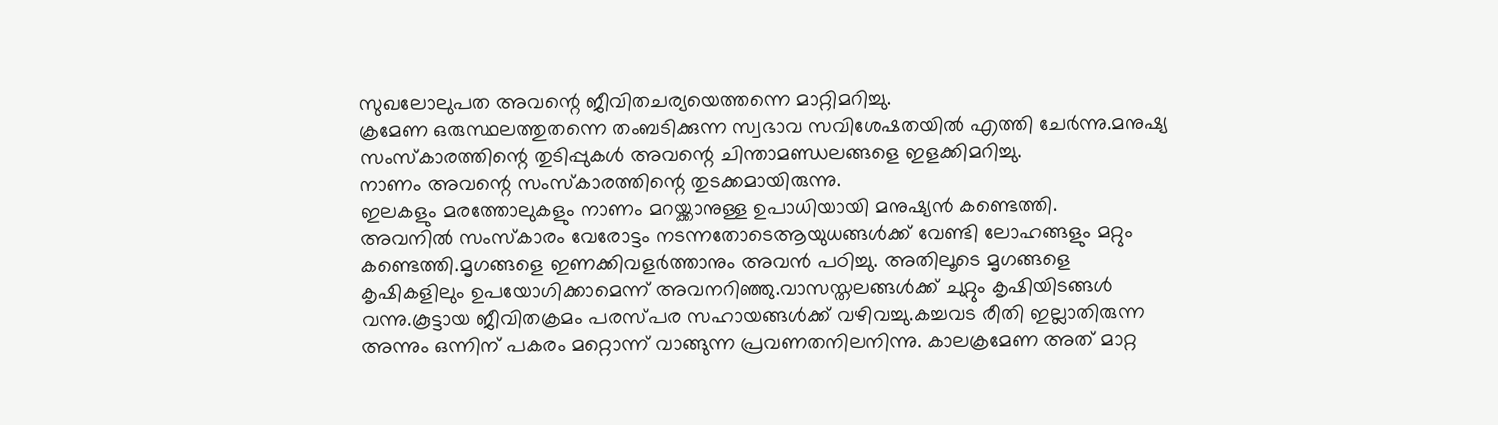സുഖലോലുപത അവന്റെ ജീവിതചര്യയെത്തന്നെ മാറ്റിമറിച്ചു.
ക്രമേണ ഒരുസ്ഥലത്തുതന്നെ തംബടിക്കുന്ന സ്വഭാവ സവിശേഷതയില്‍ എത്തി ചേര്‍ന്നു.മനുഷ്യ സംസ്കാരത്തിന്റെ തുടിപ്പുകള്‍ അവന്റെ ചിന്താമണ്ഡലങ്ങളെ ഇളക്കിമറിച്ചു.
നാണം അവന്റെ സംസ്കാരത്തിന്റെ തുടക്കമായിരുന്നു.
ഇലകളും മരത്തോലുകളും നാണം മറയ്ക്കാനുള്ള ഉപാധിയായി മനുഷ്യന്‍ കണ്ടെത്തി.
അവനില്‍ സംസ്കാരം വേരോട്ടം നടന്നതോടെആയുധങ്ങള്‍ക്ക് വേണ്ടി ലോഹങ്ങളും മറ്റും കണ്ടെത്തി.മൃഗങ്ങളെ ഇണക്കിവളര്‍ത്താനും അവന്‍ പഠിച്ചു. അതിലൂടെ മൃഗങ്ങളെ കൃഷികളിലും ഉപയോഗിക്കാമെന്ന് അവനറിഞ്ഞു.വാസസ്തലങ്ങള്‍ക്ക് ചുറ്റും കൃഷിയിടങ്ങള്‍ വന്നു.കൂട്ടായ ജീവിതക്രമം പരസ്പര സഹായങ്ങള്‍ക്ക് വഴിവച്ചു.കച്ചവട രീതി ഇല്ലാതിരുന്ന അന്നും ഒന്നിന് പകരം മറ്റൊന്ന് വാങ്ങുന്ന പ്രവണതനിലനിന്നു. കാലക്രമേണ അത് മാറ്റ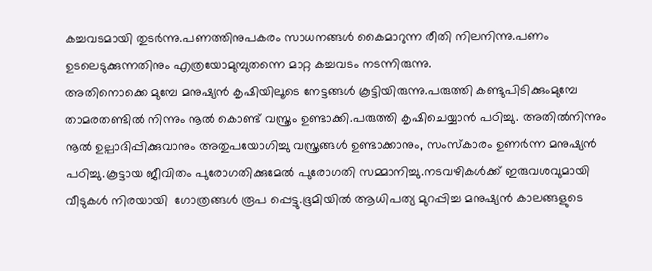കച്ചവടമായി തുടര്‍ന്നു.പണത്തിനുപകരം സാധനങ്ങള്‍ കൈമാറുന്ന രീതി നിലനിന്നു.പണം ഉടലെടുക്കുന്നതിനും എത്രയോമുമ്പുതന്നെ മാറ്റ കച്ചവടം നടന്നിരുന്നു.
അതിനൊക്കെ മുമ്പേ മനുഷ്യന്‍ കൃഷിയിലൂടെ നേട്ടങ്ങള്‍ കൂട്ടിയിരുന്നു.പരുത്തി കണ്ടുപിടിക്കുംമുമ്പേ താമരതണ്ടിൽ നിന്നും നൂൽ കൊണ്ട് വസ്ത്രം ഉണ്ടാക്കി.പരുത്തി കൃഷിചെയ്യാന്‍ പഠിച്ചു. അതില്‍നിന്നും നൂല്‍ ഉല്പാദിപ്പിക്കുവാനും അതുപയോഗിച്ചു വസ്ത്രങ്ങള്‍ ഉണ്ടാക്കാനും, സംസ്കാരം ഉണര്‍ന്ന മനുഷ്യന്‍ പഠിച്ചു.കൂട്ടായ ജീവിതം പുരോഗതിക്കുമേല്‍ പുരോഗതി സമ്മാനിച്ചു.നടവഴികള്‍ക്ക് ഇരുവശവുമായി വീടുകള്‍ നിരയായി  ഗോത്രങ്ങള്‍ രൂപ പ്പെട്ടു.ഭൂമിയിൽ ആധിപത്യ മുറപ്പിച്ച മനുഷ്യൻ കാലങ്ങളുടെ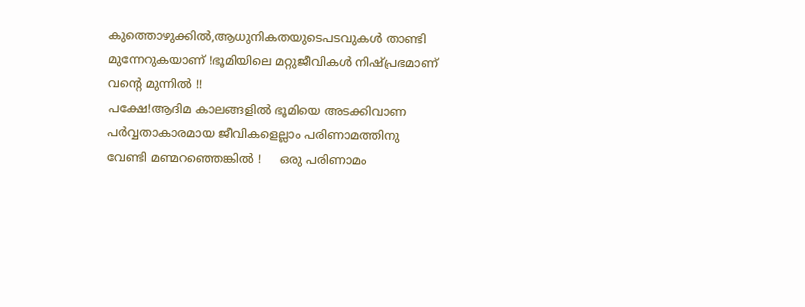കുത്തൊഴുക്കിൽ,ആധുനികതയുടെപടവുകൾ താണ്ടി മുന്നേറുകയാണ് !ഭൂമിയിലെ മറ്റുജീവികൾ നിഷ്പ്രഭമാണ് വന്റെ മുന്നിൽ !!
പക്ഷേ!ആദിമ കാലങ്ങളിൽ ഭൂമിയെ അടക്കിവാണ പർവ്വതാകാരമായ ജീവികളെല്ലാം പരിണാമത്തിനു വേണ്ടി മണ്മറഞ്ഞെങ്കിൽ !     ഒരു പരിണാമം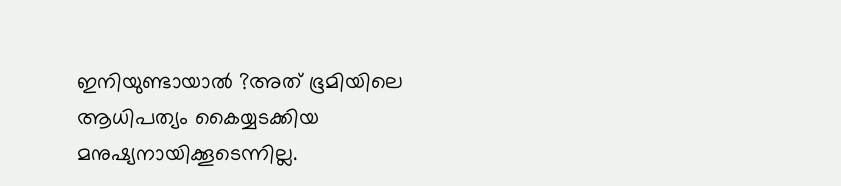ഇനിയുണ്ടായാൽ ?അത് ഭൂമിയിലെ ആധിപത്യം കൈയ്യടക്കിയ മനുഷ്യനായിക്കൂടെന്നില്ല.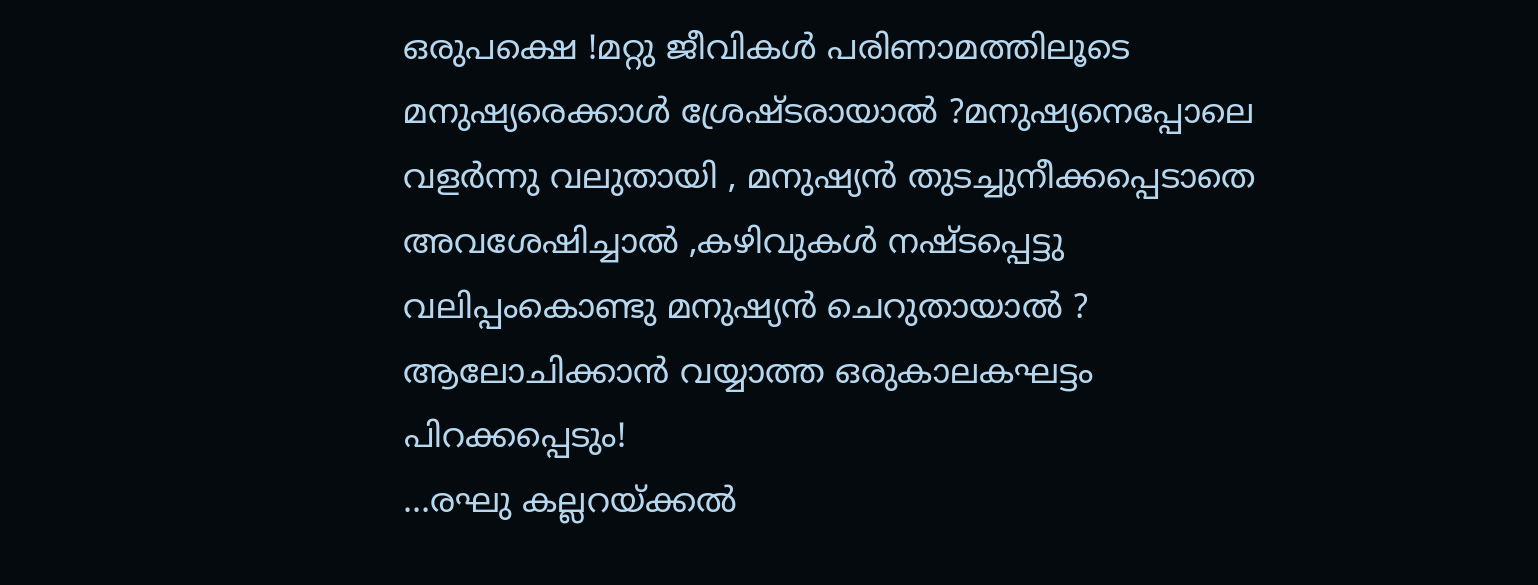ഒരുപക്ഷെ !മറ്റു ജീവികൾ പരിണാമത്തിലൂടെ മനുഷ്യരെക്കാൾ ശ്രേഷ്ടരായാൽ ?മനുഷ്യനെപ്പോലെ വളർന്നു വലുതായി , മനുഷ്യൻ തുടച്ചുനീക്കപ്പെടാതെ അവശേഷിച്ചാൽ ,കഴിവുകൾ നഷ്ടപ്പെട്ടു വലിപ്പംകൊണ്ടു മനുഷ്യൻ ചെറുതായാൽ ? ആലോചിക്കാൻ വയ്യാത്ത ഒരുകാലകഘട്ടം പിറക്കപ്പെടും!
...രഘു കല്ലറയ്ക്കൽ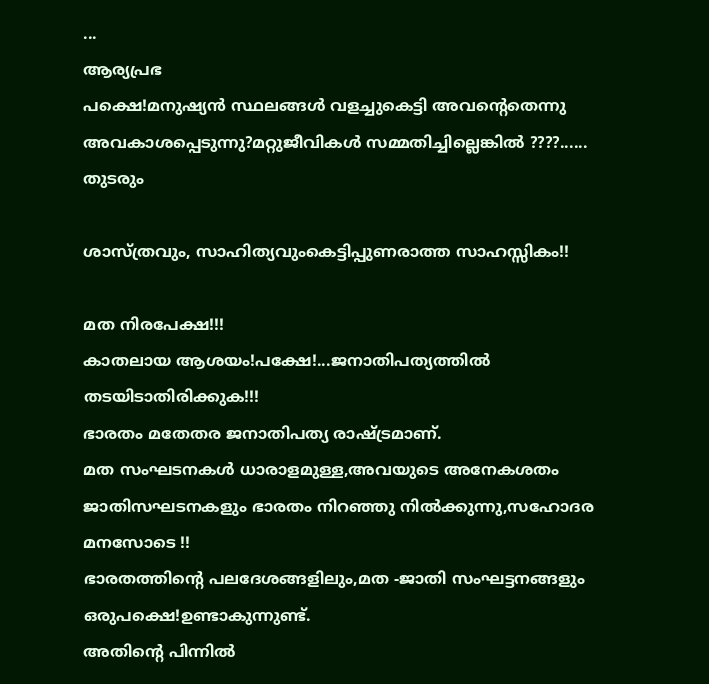...
ആര്യപ്രഭ
പക്ഷെ!മനുഷ്യന്‍ സ്ഥലങ്ങള്‍ വളച്ചുകെട്ടി അവന്റെതെന്നു അവകാശപ്പെടുന്നു?മറ്റുജീവികള്‍ സമ്മതിച്ചില്ലെങ്കില്‍ ????......
തുടരും

ശാസ്ത്രവും, സാഹിത്യവുംകെട്ടിപ്പുണരാത്ത സാഹസ്സികം!!

മത നിരപേക്ഷ!!!
കാതലായ ആശയം!പക്ഷേ!...ജനാതിപത്യത്തിൽ തടയിടാതിരിക്കുക!!!
ഭാരതം മതേതര ജനാതിപത്യ രാഷ്ട്രമാണ്.
മത സംഘടനകള്‍ ധാരാളമുള്ള,അവയുടെ അനേകശതം ജാതിസഘടനകളും ഭാരതം നിറഞ്ഞു നില്‍ക്കുന്നു,സഹോദര മനസോടെ !!
ഭാരതത്തിന്റെ പലദേശങ്ങളിലും,മത -ജാതി സംഘട്ടനങ്ങളും ഒരുപക്ഷെ!ഉണ്ടാകുന്നുണ്ട്.
അതിന്റെ പിന്നില്‍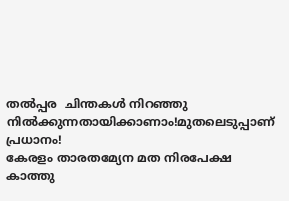തല്‍പ്പര  ചിന്തകള്‍ നിറഞ്ഞു നില്‍ക്കുന്നതായിക്കാണാം!മുതലെടുപ്പാണ് പ്രധാനം!
കേരളം താരതമ്യേന മത നിരപേക്ഷ കാത്തു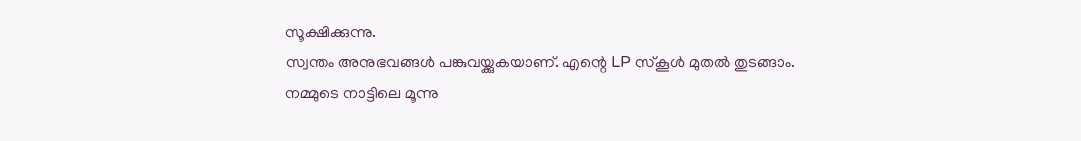സൂക്ഷിക്കുന്നു.
സ്വന്തം അനുഭവങ്ങള്‍ പങ്കുവയ്ക്കുകയാണ്. എന്റെ LP സ്കൂള്‍ മുതല്‍ തുടങ്ങാം.
നമ്മുടെ നാട്ടിലെ മൂന്നു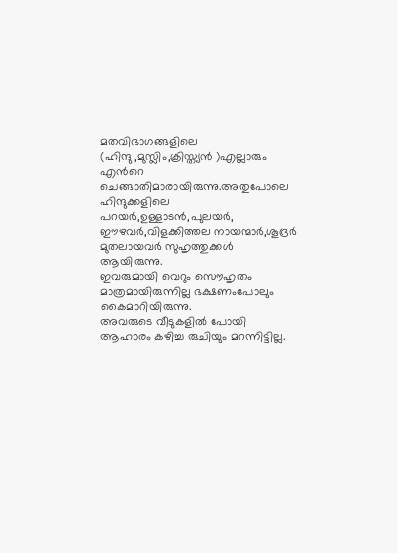മതവിഭാഗങ്ങളിലെ (ഹിന്ദു,മുസ്ലിം,ക്രിസ്ത്യന്‍ )എല്ലാരും എൻറെ ചെങ്ങാതിമാരായിരുന്നു.അതുപോലെ ഹിന്ദുക്കളിലെ പറയർ,ഉള്ളാടൻ,പുലയർ,
ഈഴവർ,വിളക്കിത്തല നായന്മാർ,ശൂദ്രർ മുതലായവർ സുഹൃത്തുക്കള്‍ ആയിരുന്നു.
ഇവരുമായി വെറും സൌഹൃതം മാത്രമായിരുന്നില്ല ഭക്ഷണംപോലും കൈമാറിയിരുന്നു.
അവരുടെ വീടുകളില്‍ പോയി ആഹാരം കഴിച്ച രുചിയും മറന്നിട്ടില്ല.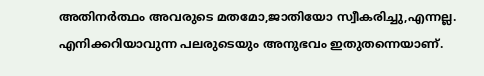അതിനര്‍ത്ഥം അവരുടെ മതമോ,ജാതിയോ സ്വീകരിച്ചു,എന്നല്ല.
എനിക്കറിയാവുന്ന പലരുടെയും അനുഭവം ഇതുതന്നെയാണ്.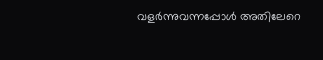വളര്‍ന്നുവന്നപ്പോള്‍ അതിലേറെ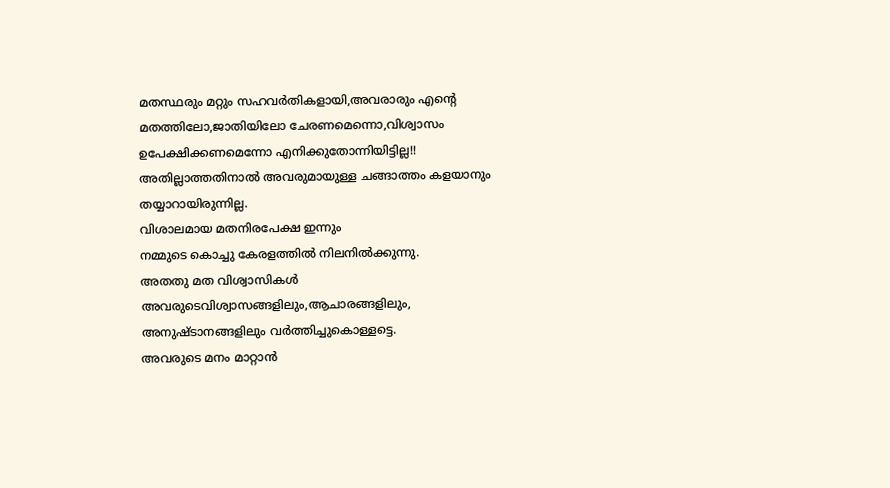മതസ്ഥരും മറ്റും സഹവര്‍തികളായി,അവരാരും എന്റെ മതത്തിലോ,ജാതിയിലോ ചേരണമെന്നൊ,വിശ്വാസം ഉപേക്ഷിക്കണമെന്നോ എനിക്കുതോന്നിയിട്ടില്ല!!
അതില്ലാത്തതിനാൽ അവരുമായുള്ള ചങ്ങാത്തം കളയാനും തയ്യാറായിരുന്നില്ല.
വിശാലമായ മതനിരപേക്ഷ ഇന്നും
നമ്മുടെ കൊച്ചു കേരളത്തില്‍ നിലനില്‍ക്കുന്നു.
അതതു മത വിശ്വാസികള്‍ അവരുടെവിശ്വാസങ്ങളിലും,ആചാരങ്ങളിലും,
അനുഷ്ടാനങ്ങളിലും വര്‍ത്തിച്ചുകൊള്ളട്ടെ.
അവരുടെ മനം മാറ്റാന്‍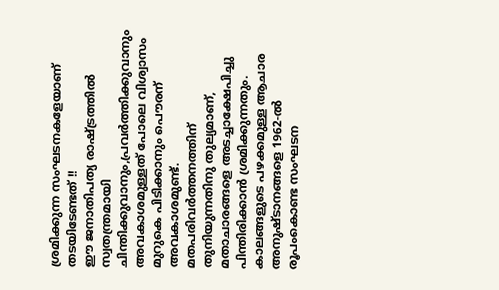ശ്രമിക്കുന്ന സംഘടനകളേയാണ് തടയിടേണ്ടത് !!
ഈ ജനാതിപത്യ രാഷ്ട്രത്തില്‍ സ്വതന്ത്രമായി ചിന്തിക്കുവാനും,പ്രവര്‍ത്തിക്കുവാനും അവകാശമുള്ളത് പോലെ വിശ്വാസം
മുറുകെ പിടിക്കാനും പൌരന് അവകാശമുണ്ട്‌.
മതപരിവര്‍ത്തനത്തിന് തുനിയുന്നതിനു തുല്യമാണ്, മതാചാരങ്ങളെ അടച്ചാക്ഷേപിച്ചു പിന്തിരിക്കാന്‍ ശ്രമിക്കുന്നതും.
കാലങ്ങളുടെ പഴക്കമുള്ള ആചാര അനുഷ്ടാനങ്ങളെ 1962-ല്‍ രൂപംകൊണ്ട സംഘടന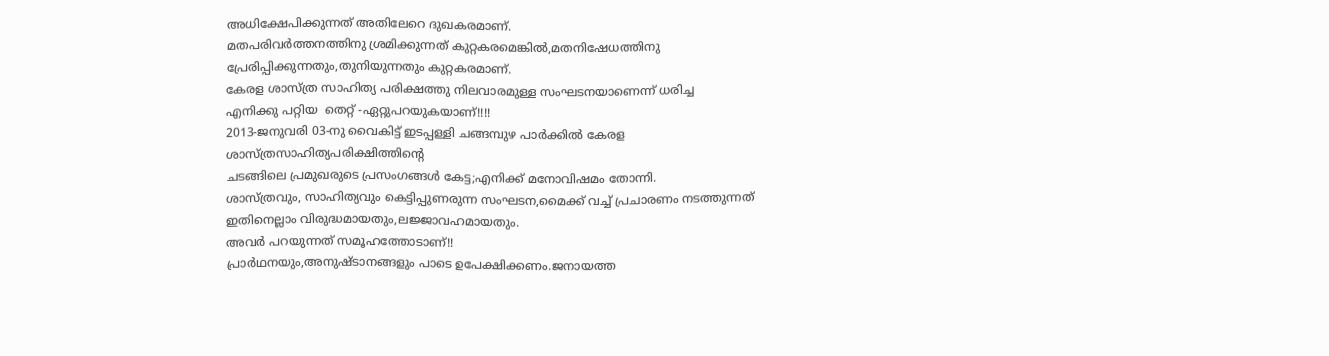അധിക്ഷേപിക്കുന്നത് അതിലേറെ ദുഖകരമാണ്.
മതപരിവര്‍ത്തനത്തിനു ശ്രമിക്കുന്നത് കുറ്റകരമെങ്കില്‍,മതനിഷേധത്തിനു പ്രേരിപ്പിക്കുന്നതും,തുനിയുന്നതും കുറ്റകരമാണ്.
കേരള ശാസ്ത്ര സാഹിത്യ പരിക്ഷത്തു നിലവാരമുള്ള സംഘടനയാണെന്ന് ധരിച്ച
എനിക്കു പറ്റിയ  തെറ്റ് -ഏറ്റുപറയുകയാണ്!!!!
2013-ജനുവരി 03-നു വൈകിട്ട് ഇടപ്പള്ളി ചങ്ങമ്പുഴ പാര്‍ക്കില്‍ കേരള ശാസ്ത്രസാഹിത്യപരിക്ഷിത്തിന്റെ
ചടങ്ങിലെ പ്രമുഖരുടെ പ്രസംഗങ്ങള്‍ കേട്ട;എനിക്ക് മനോവിഷമം തോന്നി.
ശാസ്ത്രവും, സാഹിത്യവും കെട്ടിപ്പുണരുന്ന സംഘടന,മൈക്ക് വച്ച് പ്രചാരണം നടത്തുന്നത് ഇതിനെല്ലാം വിരുദ്ധമായതും,ലജ്ജാവഹമായതും.
അവര്‍ പറയുന്നത് സമൂഹത്തോടാണ്!!
പ്രാര്‍ഥനയും,അനുഷ്ടാനങ്ങളും പാടെ ഉപേക്ഷിക്കണം.ജനായത്ത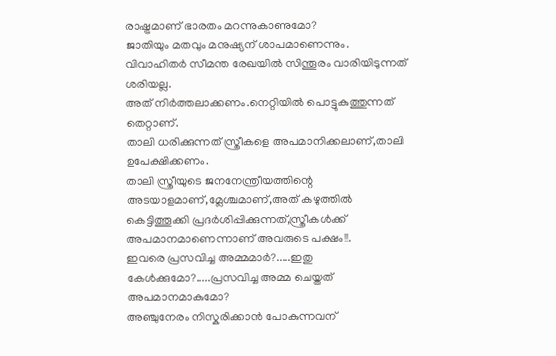രാഷ്ട്രമാണ് ഭാരതം മറന്നുകാണുമോ?
ജാതിയും മതവും മനുഷ്യന് ശാപമാണെന്നും.
വിവാഹിതര്‍ സീമന്ത രേഖയില്‍ സിന്തൂരം വാരിയിടുന്നത് ശരിയല്ല.
അത് നിര്‍ത്തലാക്കണം.നെറ്റിയില്‍ പൊട്ടുകുത്തുന്നത് തെറ്റാണ്.
താലി ധരിക്കുന്നത് സ്ത്രീകളെ അപമാനിക്കലാണ്,താലി ഉപേക്ഷിക്കണം.
താലി സ്ത്രീയുടെ ജനനേന്ത്രീയത്തിന്റെ അടയാളമാണ്,മ്ലേശ്ചമാണ്,അത് കഴുത്തില്‍ കെട്ടിത്തൂക്കി പ്രദര്‍ശിപ്പിക്കുന്നത്,സ്ത്രീകള്‍ക്ക് അപമാനമാണെന്നാണ് അവരുടെ പക്ഷം!!.
ഇവരെ പ്രസവിച്ച അമ്മമാര്‍?.....ഇതു കേള്‍ക്കുമോ?.....പ്രസവിച്ച അമ്മ ചെയ്തത് അപമാനമാകുമോ?
അഞ്ചുനേരം നിസ്കരിക്കാന്‍ പോകുന്നവന്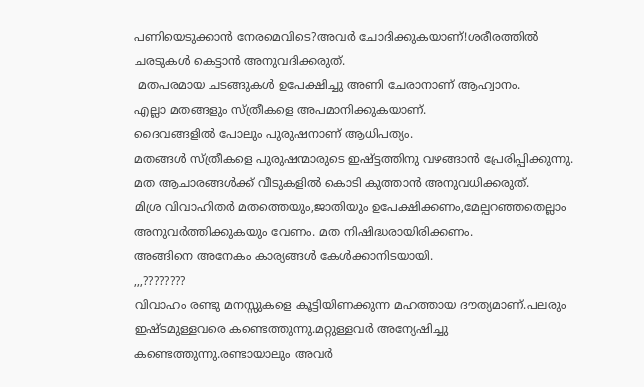പണിയെടുക്കാന്‍ നേരമെവിടെ?അവർ ചോദിക്കുകയാണ്!ശരീരത്തില്‍ ചരടുകള്‍ കെട്ടാന്‍ അനുവദിക്കരുത്.
 മതപരമായ ചടങ്ങുകള്‍ ഉപേക്ഷിച്ചു അണി ചേരാനാണ് ആഹ്വാനം.
എല്ലാ മതങ്ങളും സ്ത്രീകളെ അപമാനിക്കുകയാണ്.
ദൈവങ്ങളില്‍ പോലും പുരുഷനാണ് ആധിപത്യം.
മതങ്ങള്‍ സ്ത്രീകളെ പുരുഷന്മാരുടെ ഇഷ്ട്ടത്തിനു വഴങ്ങാന്‍ പ്രേരിപ്പിക്കുന്നു.
മത ആചാരങ്ങള്‍ക്ക് വീടുകളില്‍ കൊടി കുത്താന്‍ അനുവധിക്കരുത്.
മിശ്ര വിവാഹിതര്‍ മതത്തെയും,ജാതിയും ഉപേക്ഷിക്കണം,മേല്പറഞ്ഞതെല്ലാം അനുവര്‍ത്തിക്കുകയും വേണം. മത നിഷിദ്ധരായിരിക്കണം.
അങ്ങിനെ അനേകം കാര്യങ്ങള്‍ കേള്‍ക്കാനിടയായി.
,,,????????
വിവാഹം രണ്ടു മനസ്സുകളെ കൂട്ടിയിണക്കുന്ന മഹത്തായ ദൗത്യമാണ്.പലരും ഇഷ്ടമുള്ളവരെ കണ്ടെത്തുന്നു.മറ്റുള്ളവര്‍ അന്യേഷിച്ചു കണ്ടെത്തുന്നു.രണ്ടായാലും അവര്‍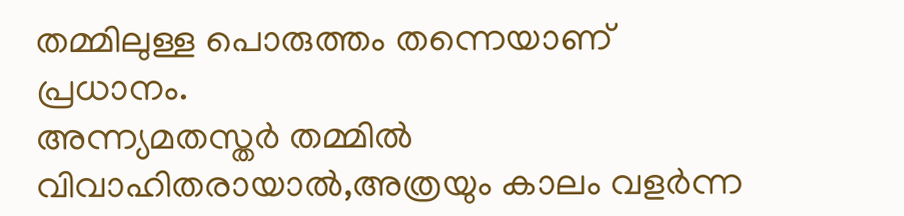തമ്മിലുള്ള പൊരുത്തം തന്നെയാണ് പ്രധാനം.
അന്ന്യമതസ്തര്‍ തമ്മില്‍ വിവാഹിതരായാല്‍,അത്രയും കാലം വളര്‍ന്ന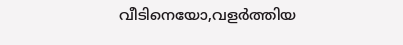വീടിനെയോ,വളര്‍ത്തിയ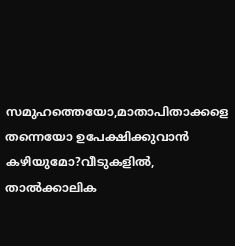സമുഹത്തെയോ,മാതാപിതാക്കളെ തന്നെയോ ഉപേക്ഷിക്കുവാന്‍ കഴിയുമോ?വീടുകളില്‍,
താല്‍ക്കാലിക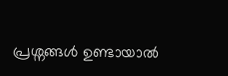പ്രശ്നങ്ങള്‍ ഉണ്ടായാല്‍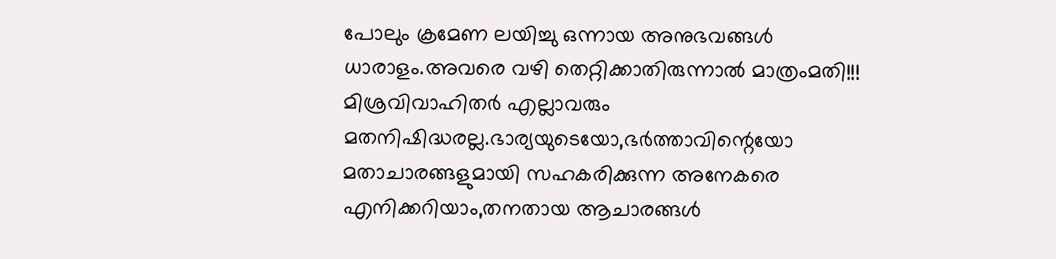പോലും ക്രമേണ ലയിച്ചു ഒന്നായ അനുഭവങ്ങള്‍ ധാരാളം.അവരെ വഴി തെറ്റിക്കാതിരുന്നാല്‍ മാത്രംമതി!!!
മിശ്രവിവാഹിതര്‍ എല്ലാവരും മതനിഷിദ്ധരല്ല.ഭാര്യയുടെയോ,ഭര്‍ത്താവിന്റെയോ മതാചാരങ്ങളുമായി സഹകരിക്കുന്ന അനേകരെ എനിക്കറിയാം,തനതായ ആചാരങ്ങള്‍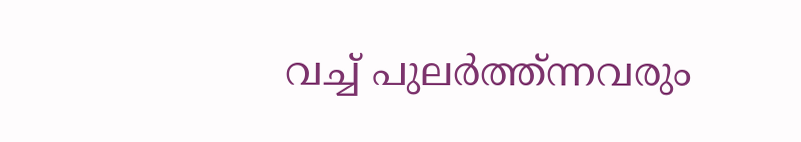വച്ച് പുലര്‍ത്ത്ന്നവരും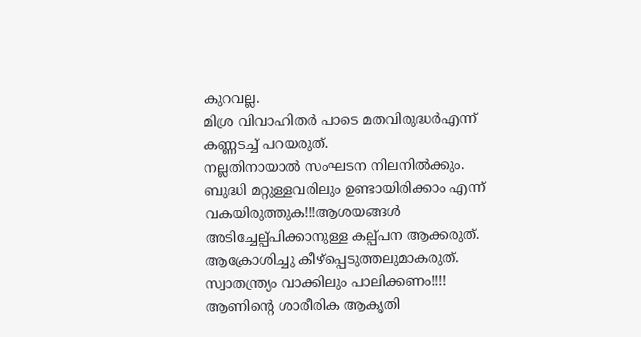കുറവല്ല.
മിശ്ര വിവാഹിതര്‍ പാടെ മതവിരുദ്ധര്‍എന്ന് കണ്ണടച്ച് പറയരുത്.
നല്ലതിനായാല്‍ സംഘടന നിലനില്‍ക്കും.
ബുദ്ധി മറ്റുള്ളവരിലും ഉണ്ടായിരിക്കാം എന്ന് വകയിരുത്തുക!!!ആശയങ്ങൾ അടിച്ചേല്പ്പിക്കാനുള്ള കല്പ്പന ആക്കരുത്.
ആക്രോശിച്ചു കീഴ്പ്പെടുത്തലുമാകരുത്.
സ്വാതന്ത്ര്യം വാക്കിലും പാലിക്കണം!!!!
ആണിന്റെ ശാരീരിക ആകൃതി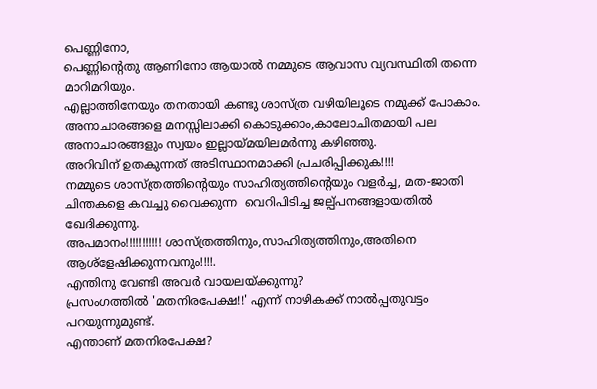പെണ്ണിനോ,
പെണ്ണിന്‍റെതു ആണിനോ ആയാല്‍ നമ്മുടെ ആവാസ വ്യവസ്ഥിതി തന്നെ മാറിമറിയും.
എല്ലാത്തിനേയും തനതായി കണ്ടു ശാസ്ത്ര വഴിയിലൂടെ നമുക്ക് പോകാം.
അനാചാരങ്ങളെ മനസ്സിലാക്കി കൊടുക്കാം,കാലോചിതമായി പല അനാചാരങ്ങളും സ്വയം ഇല്ലായ്മയിലമര്‍ന്നു കഴിഞ്ഞു.
അറിവിന്‌ ഉതകുന്നത് അടിസ്ഥാനമാക്കി പ്രചരിപ്പിക്കുക!!!!
നമ്മുടെ ശാസ്ത്രത്തിന്റെയും സാഹിത്യത്തിന്റെയും വളര്‍ച്ച, മത-ജാതി ചിന്തകളെ കവച്ചു വൈക്കുന്ന  വെറിപിടിച്ച ജല്പ്പനങ്ങളായതില്‍ ഖേദിക്കുന്നു.
അപമാനം!!!!!!!!!!! ശാസ്ത്രത്തിനും,സാഹിത്യത്തിനും,അതിനെ ആശ്ളേഷിക്കുന്നവനും!!!!.
എന്തിനു വേണ്ടി അവര്‍ വായലയ്ക്കുന്നു?
പ്രസംഗത്തില്‍ 'മതനിരപേക്ഷ!!' എന്ന് നാഴികക്ക് നാല്‍പ്പതുവട്ടം പറയുന്നുമുണ്ട്.
എന്താണ് മതനിരപേക്ഷ?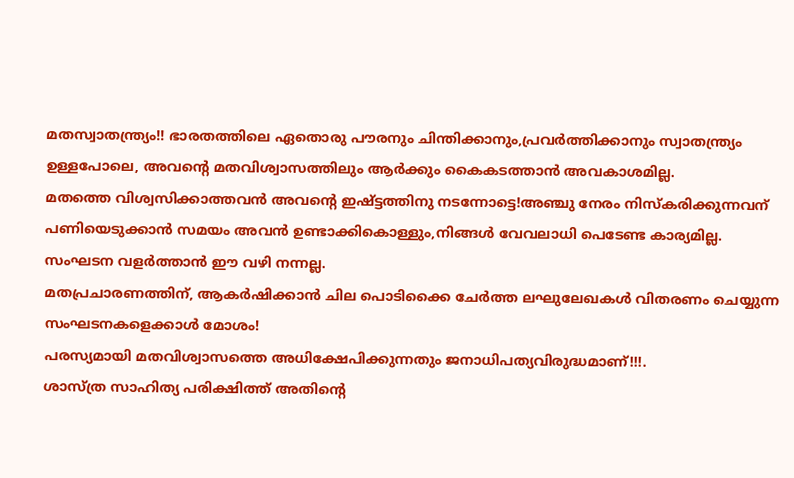മതസ്വാതന്ത്ര്യം!! ഭാരതത്തിലെ ഏതൊരു പൗരനും ചിന്തിക്കാനും,പ്രവര്‍ത്തിക്കാനും സ്വാതന്ത്ര്യം ഉള്ളപോലെ, അവന്റെ മതവിശ്വാസത്തിലും ആര്‍ക്കും കൈകടത്താന്‍ അവകാശമില്ല.
മതത്തെ വിശ്വസിക്കാത്തവന്‍ അവന്റെ ഇഷ്ട്ടത്തിനു നടന്നോട്ടെ!അഞ്ചു നേരം നിസ്കരിക്കുന്നവന് പണിയെടുക്കാൻ സമയം അവൻ ഉണ്ടാക്കികൊള്ളും,നിങ്ങൾ വേവലാധി പെടേണ്ട കാര്യമില്ല.
സംഘടന വളർത്താൻ ഈ വഴി നന്നല്ല.
മതപ്രചാരണത്തിന്, ആകര്‍ഷിക്കാന്‍ ചില പൊടിക്കൈ ചേർത്ത ലഘുലേഖകള്‍ വിതരണം ചെയ്യുന്ന സംഘടനകളെക്കാള്‍ മോശം!
പരസ്യമായി മതവിശ്വാസത്തെ അധിക്ഷേപിക്കുന്നതും ജനാധിപത്യവിരുദ്ധമാണ്!!!.
ശാസ്ത്ര സാഹിത്യ പരിക്ഷിത്ത് അതിന്റെ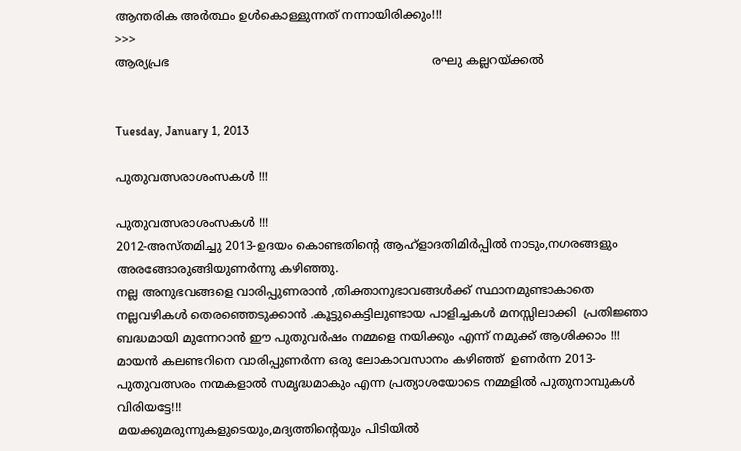ആന്തരിക അര്‍ത്ഥം ഉള്‍കൊള്ളുന്നത് നന്നായിരിക്കും!!!
>>>
ആര്യപ്രഭ                                                                       രഘു കല്ലറയ്ക്കല്‍


Tuesday, January 1, 2013

പുതുവത്സരാശംസകള്‍ !!!

പുതുവത്സരാശംസകള്‍ !!!
2012-അസ്തമിച്ചു 2013-ഉദയം കൊണ്ടതിന്റെ ആഹ്ളാദതിമിര്‍പ്പില്‍ നാടും,നഗരങ്ങളും അരങ്ങോരുങ്ങിയുണര്‍ന്നു കഴിഞ്ഞു.
നല്ല അനുഭവങ്ങളെ വാരിപ്പുണരാന്‍ ,തിക്താനുഭാവങ്ങള്‍ക്ക് സ്ഥാനമുണ്ടാകാതെ നല്ലവഴികള്‍ തെരഞ്ഞെടുക്കാന്‍ .കൂട്ടുകെട്ടിലുണ്ടായ പാളിച്ചകള്‍ മനസ്സിലാക്കി  പ്രതിജ്ഞാ ബദ്ധമായി മുന്നേറാന്‍ ഈ പുതുവര്‍ഷം നമ്മളെ നയിക്കും എന്ന് നമുക്ക് ആശിക്കാം !!!
മായന്‍ കലണ്ടറിനെ വാരിപ്പുണര്‍ന്ന ഒരു ലോകാവസാനം കഴിഞ്ഞ്  ഉണര്‍ന്ന 2013-പുതുവത്സരം നന്മകളാല്‍ സമൃദ്ധമാകും എന്ന പ്രത്യാശയോടെ നമ്മളില്‍ പുതുനാമ്പുകള്‍ വിരിയട്ടേ!!!
മയക്കുമരുന്നുകളുടെയും,മദ്യത്തിന്റെയും പിടിയില്‍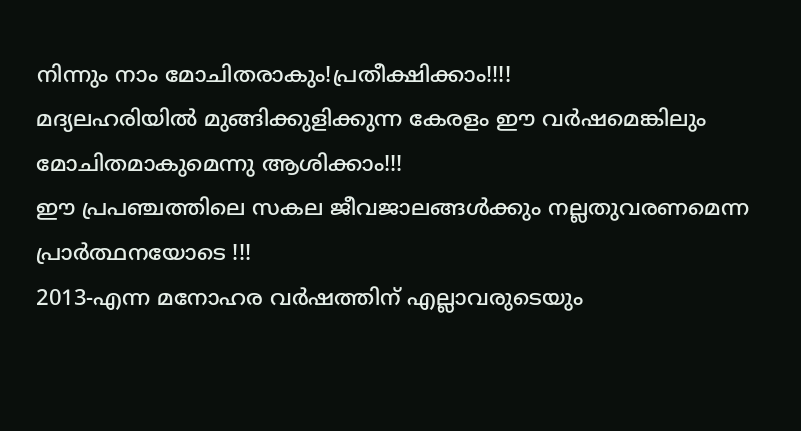നിന്നും നാം മോചിതരാകും!പ്രതീക്ഷിക്കാം!!!!
മദ്യലഹരിയില്‍ മുങ്ങിക്കുളിക്കുന്ന കേരളം ഈ വര്‍ഷമെങ്കിലും മോചിതമാകുമെന്നു ആശിക്കാം!!!
ഈ പ്രപഞ്ചത്തിലെ സകല ജീവജാലങ്ങള്‍ക്കും നല്ലതുവരണമെന്ന പ്രാര്‍ത്ഥനയോടെ !!!
2013-എന്ന മനോഹര വര്‍ഷത്തിന് എല്ലാവരുടെയും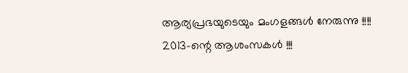ആര്യപ്രഭയുടെയും മംഗളങ്ങള്‍ നേരുന്നു !!!!
2013-ന്റെ ആശംസകള്‍ !!!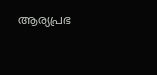ആര്യപ്രഭ